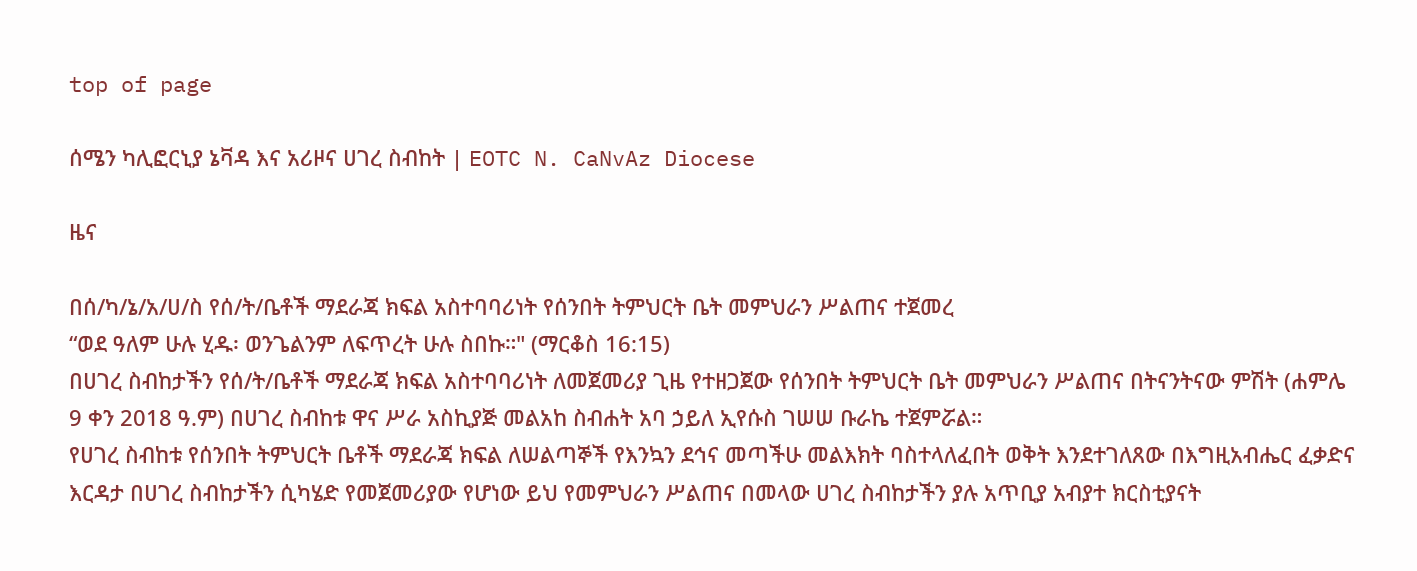top of page

ሰሜን ካሊፎርኒያ ኔቫዳ እና አሪዞና ሀገረ ስብከት | EOTC N. CaNvAz Diocese

ዜና

በሰ/ካ/ኔ/አ/ሀ/ስ የሰ/ት/ቤቶች ማደራጃ ክፍል አስተባባሪነት የሰንበት ትምህርት ቤት መምህራን ሥልጠና ተጀመረ
“ወደ ዓለም ሁሉ ሂዱ፡ ወንጌልንም ለፍጥረት ሁሉ ስበኩ።" (ማርቆስ 16:15)
በሀገረ ስብከታችን የሰ/ት/ቤቶች ማደራጃ ክፍል አስተባባሪነት ለመጀመሪያ ጊዜ የተዘጋጀው የሰንበት ትምህርት ቤት መምህራን ሥልጠና በትናንትናው ምሽት (ሐምሌ 9 ቀን 2018 ዓ.ም) በሀገረ ስብከቱ ዋና ሥራ አስኪያጅ መልአከ ስብሐት አባ ኃይለ ኢየሱስ ገሠሠ ቡራኬ ተጀምሯል።
የሀገረ ስብከቱ የሰንበት ትምህርት ቤቶች ማደራጃ ክፍል ለሠልጣኞች የእንኳን ደኅና መጣችሁ መልእክት ባስተላለፈበት ወቅት እንደተገለጸው በእግዚአብሔር ፈቃድና እርዳታ በሀገረ ስብከታችን ሲካሄድ የመጀመሪያው የሆነው ይህ የመምህራን ሥልጠና በመላው ሀገረ ስብከታችን ያሉ አጥቢያ አብያተ ክርስቲያናት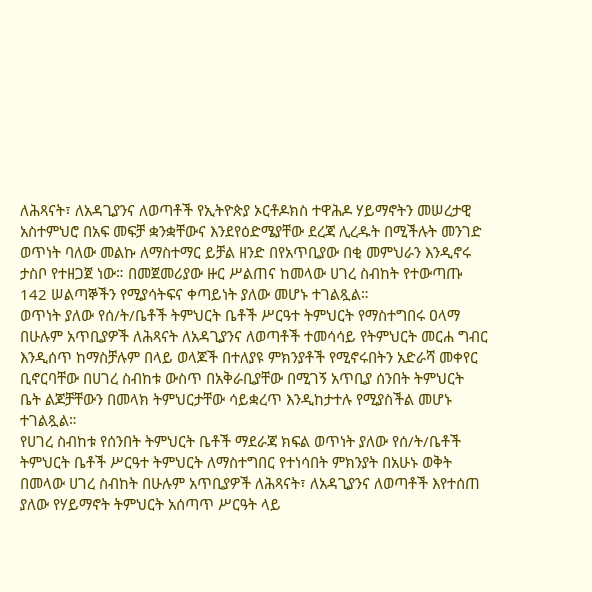ለሕጻናት፣ ለአዳጊያንና ለወጣቶች የኢትዮጵያ ኦርቶዶክስ ተዋሕዶ ሃይማኖትን መሠረታዊ አስተምህሮ በአፍ መፍቻ ቋንቋቸውና እንደየዕድሜያቸው ደረጃ ሊረዱት በሚችሉት መንገድ ወጥነት ባለው መልኩ ለማስተማር ይቻል ዘንድ በየአጥቢያው በቂ መምህራን እንዲኖሩ ታስቦ የተዘጋጀ ነው። በመጀመሪያው ዙር ሥልጠና ከመላው ሀገረ ስብከት የተውጣጡ 142 ሠልጣኞችን የሚያሳትፍና ቀጣይነት ያለው መሆኑ ተገልጿል።
ወጥነት ያለው የሰ/ት/ቤቶች ትምህርት ቤቶች ሥርዓተ ትምህርት የማስተግበሩ ዐላማ በሁሉም አጥቢያዎች ለሕጻናት ለአዳጊያንና ለወጣቶች ተመሳሳይ የትምህርት መርሐ ግብር እንዲሰጥ ከማስቻሉም በላይ ወላጆች በተለያዩ ምክንያቶች የሚኖሩበትን አድራሻ መቀየር ቢኖርባቸው በሀገረ ስብከቱ ውስጥ በአቅራቢያቸው በሚገኝ አጥቢያ ሰንበት ትምህርት ቤት ልጆቻቸውን በመላክ ትምህርታቸው ሳይቋረጥ እንዲከታተሉ የሚያስችል መሆኑ ተገልጿል።
የሀገረ ስብከቱ የሰንበት ትምህርት ቤቶች ማደራጃ ክፍል ወጥነት ያለው የሰ/ት/ቤቶች ትምህርት ቤቶች ሥርዓተ ትምህርት ለማስተግበር የተነሳበት ምክንያት በአሁኑ ወቅት በመላው ሀገረ ስብከት በሁሉም አጥቢያዎች ለሕጻናት፣ ለአዳጊያንና ለወጣቶች እየተሰጠ ያለው የሃይማኖት ትምህርት አሰጣጥ ሥርዓት ላይ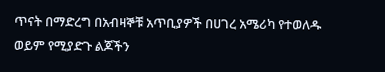ጥናት በማድረግ በአብዛኞቹ አጥቢያዎች በሀገረ አሜሪካ የተወለዱ ወይም የሚያድጉ ልጆችን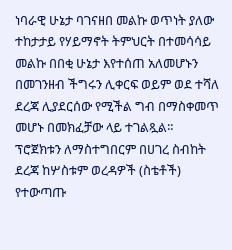ነባራዊ ሁኔታ ባገናዘበ መልኩ ወጥነት ያለው ተከታታይ የሃይማኖት ትምህርት በተመሳሳይ መልኩ በበቂ ሁኔታ እየተሰጠ አለመሆኑን በመገንዘብ ችግሩን ሊቀርፍ ወይም ወደ ተሻለ ደረጃ ሊያደርሰው የሚችል ግብ በማስቀመጥ መሆኑ በመክፈቻው ላይ ተገልጿል።
ፕሮጀክቱን ለማስተግበርም በሀገረ ስብከት ደረጃ ከሦስቱም ወረዳዎች (ስቴቶች) የተውጣጡ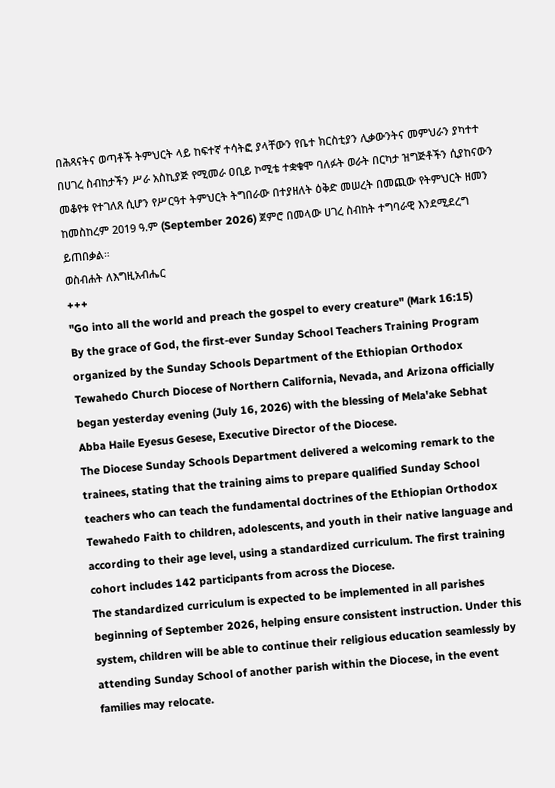በሕጻናትና ወጣቶች ትምህርት ላይ ከፍተኛ ተሳትፎ ያላቸውን የቤተ ክርስቲያን ሊቃውንትና መምህራን ያካተተ በሀገረ ስብከታችን ሥራ አስኪያጅ የሚመራ ዐቢይ ኮሚቴ ተቋቁሞ ባለፉት ወራት በርካታ ዝግጅቶችን ሲያከናውን መቆየቱ የተገለጸ ሲሆን የሥርዓተ ትምህርት ትግበራው በተያዘለት ዕቅድ መሠረት በመጪው የትምህርት ዘመን ከመስከረም 2019 ዓ.ም (September 2026) ጀምሮ በመላው ሀገረ ስብከት ተግባራዊ እንደሚደረግ ይጠበቃል።
ወስብሐት ለእግዚአብሔር
+++
"Go into all the world and preach the gospel to every creature" (Mark 16:15)
By the grace of God, the first-ever Sunday School Teachers Training Program organized by the Sunday Schools Department of the Ethiopian Orthodox Tewahedo Church Diocese of Northern California, Nevada, and Arizona officially began yesterday evening (July 16, 2026) with the blessing of Mela'ake Sebhat Abba Haile Eyesus Gesese, Executive Director of the Diocese.
The Diocese Sunday Schools Department delivered a welcoming remark to the trainees, stating that the training aims to prepare qualified Sunday School teachers who can teach the fundamental doctrines of the Ethiopian Orthodox Tewahedo Faith to children, adolescents, and youth in their native language and according to their age level, using a standardized curriculum. The first training cohort includes 142 participants from across the Diocese.
The standardized curriculum is expected to be implemented in all parishes beginning of September 2026, helping ensure consistent instruction. Under this system, children will be able to continue their religious education seamlessly by attending Sunday School of another parish within the Diocese, in the event families may relocate.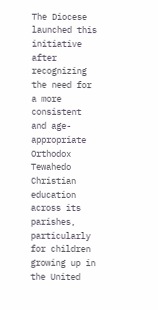The Diocese launched this initiative after recognizing the need for a more consistent and age-appropriate Orthodox Tewahedo Christian education across its parishes, particularly for children growing up in the United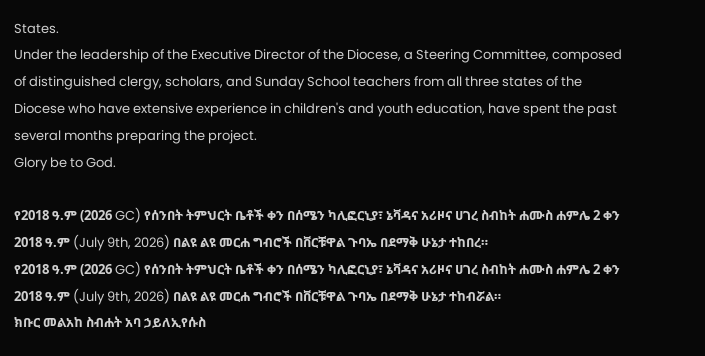States.
Under the leadership of the Executive Director of the Diocese, a Steering Committee, composed of distinguished clergy, scholars, and Sunday School teachers from all three states of the Diocese who have extensive experience in children's and youth education, have spent the past several months preparing the project.
Glory be to God.

የ2018 ዓ.ም (2026 GC) የሰንበት ትምህርት ቤቶች ቀን በሰሜን ካሊፎርኒያ፣ ኔቫዳና አሪዞና ሀገረ ስብከት ሐሙስ ሐምሌ 2 ቀን 2018 ዓ.ም (July 9th, 2026) በልዩ ልዩ መርሐ ግብሮች በቨርቹዋል ጉባኤ በደማቅ ሁኔታ ተከበረ።
የ2018 ዓ.ም (2026 GC) የሰንበት ትምህርት ቤቶች ቀን በሰሜን ካሊፎርኒያ፣ ኔቫዳና አሪዞና ሀገረ ስብከት ሐሙስ ሐምሌ 2 ቀን 2018 ዓ.ም (July 9th, 2026) በልዩ ልዩ መርሐ ግብሮች በቨርቹዋል ጉባኤ በደማቅ ሁኔታ ተከብሯል።
ክቡር መልአከ ስብሐት አባ ኃይለኢየሱስ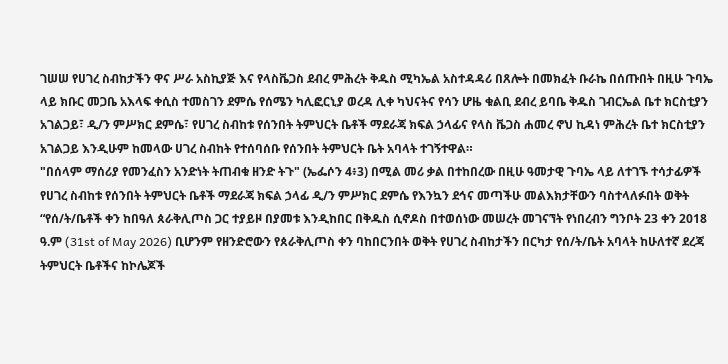ገሠሠ የሀገረ ስብከታችን ዋና ሥራ አስኪያጅ እና የላስቬጋስ ደብረ ምሕረት ቅዱስ ሚካኤል አስተዳዳሪ በጸሎት በመክፈት ቡራኬ በሰጡበት በዚሁ ጉባኤ ላይ ክቡር መጋቤ አእላፍ ቀሲስ ተመስገን ደምሴ የሰሜን ካሊፎርኒያ ወረዳ ሊቀ ካህናትና የሳን ሆዜ ቁልቢ ደብረ ይባቤ ቅዱስ ገብርኤል ቤተ ክርስቲያን አገልጋይ፣ ዲ/ን ምሥክር ደምሴ፣ የሀገረ ስብከቱ የሰንበት ትምህርት ቤቶች ማደራጃ ክፍል ኃላፊና የላስ ቬጋስ ሐመረ ኖህ ኪዳነ ምሕረት ቤተ ክርስቲያን አገልጋይ እንዲሁም ከመላው ሀገረ ስብከት የተሰባሰቡ የሰንበት ትምህርት ቤት አባላት ተገኝተዋል።
"በሰላም ማሰሪያ የመንፈስን አንድነት ትጠብቁ ዘንድ ትጉ" (ኤፌሶን 4፥3) በሚል መሪ ቃል በተከበረው በዚሁ ዓመታዊ ጉባኤ ላይ ለተገኙ ተሳታፊዎች የሀገረ ስብከቱ የሰንበት ትምህርት ቤቶች ማደራጃ ክፍል ኃላፊ ዲ/ን ምሥክር ደምሴ የእንኳን ደኅና መጣችሁ መልእክታቸውን ባስተላለፉበት ወቅት “የሰ/ት/ቤቶች ቀን ከበዓለ ጰራቅሊጦስ ጋር ተያይዞ በያመቱ እንዲከበር በቅዱስ ሲኖዶስ በተወሰነው መሠረት መገናኘት የነበረብን ግንቦት 23 ቀን 2018 ዓ.ም (31st of May 2026) ቢሆንም የዘንድሮውን የጰራቅሊጦስ ቀን ባከበርንበት ወቅት የሀገረ ስብከታችን በርካታ የሰ/ት/ቤት አባላት ከሁለተኛ ደረጃ ትምህርት ቤቶችና ከኮሌጆች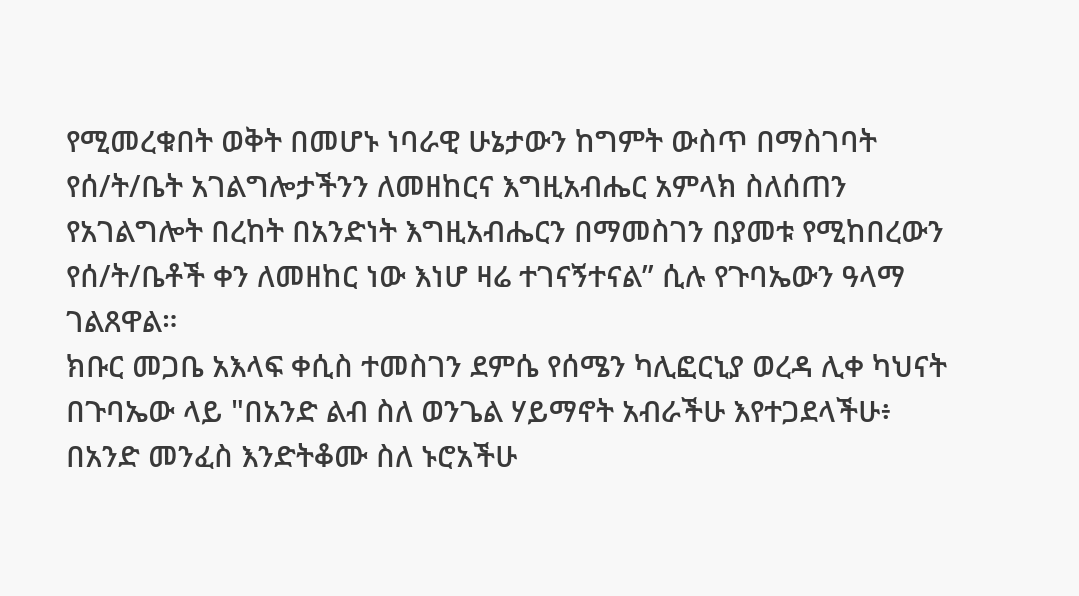የሚመረቁበት ወቅት በመሆኑ ነባራዊ ሁኔታውን ከግምት ውስጥ በማስገባት የሰ/ት/ቤት አገልግሎታችንን ለመዘከርና እግዚአብሔር አምላክ ስለሰጠን የአገልግሎት በረከት በአንድነት እግዚአብሔርን በማመስገን በያመቱ የሚከበረውን የሰ/ት/ቤቶች ቀን ለመዘከር ነው እነሆ ዛሬ ተገናኝተናል” ሲሉ የጉባኤውን ዓላማ ገልጸዋል።
ክቡር መጋቤ አእላፍ ቀሲስ ተመስገን ደምሴ የሰሜን ካሊፎርኒያ ወረዳ ሊቀ ካህናት በጉባኤው ላይ "በአንድ ልብ ስለ ወንጌል ሃይማኖት አብራችሁ እየተጋደላችሁ፥ በአንድ መንፈስ እንድትቆሙ ስለ ኑሮአችሁ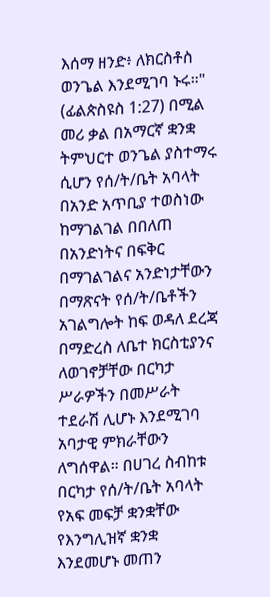እሰማ ዘንድ፥ ለክርስቶስ ወንጌል እንደሚገባ ኑሩ።" (ፊልጵስዩስ 1:27) በሚል መሪ ቃል በአማርኛ ቋንቋ ትምህርተ ወንጌል ያስተማሩ ሲሆን የሰ/ት/ቤት አባላት በአንድ አጥቢያ ተወስነው ከማገልገል በበለጠ በአንድነትና በፍቅር በማገልገልና አንድነታቸውን በማጽናት የሰ/ት/ቤቶችን አገልግሎት ከፍ ወዳለ ደረጃ በማድረስ ለቤተ ክርስቲያንና ለወገኖቻቸው በርካታ ሥራዎችን በመሥራት ተደራሽ ሊሆኑ እንደሚገባ አባታዊ ምክራቸውን ለግሰዋል። በሀገረ ስብከቱ በርካታ የሰ/ት/ቤት አባላት የአፍ መፍቻ ቋንቋቸው የእንግሊዝኛ ቋንቋ እንደመሆኑ መጠን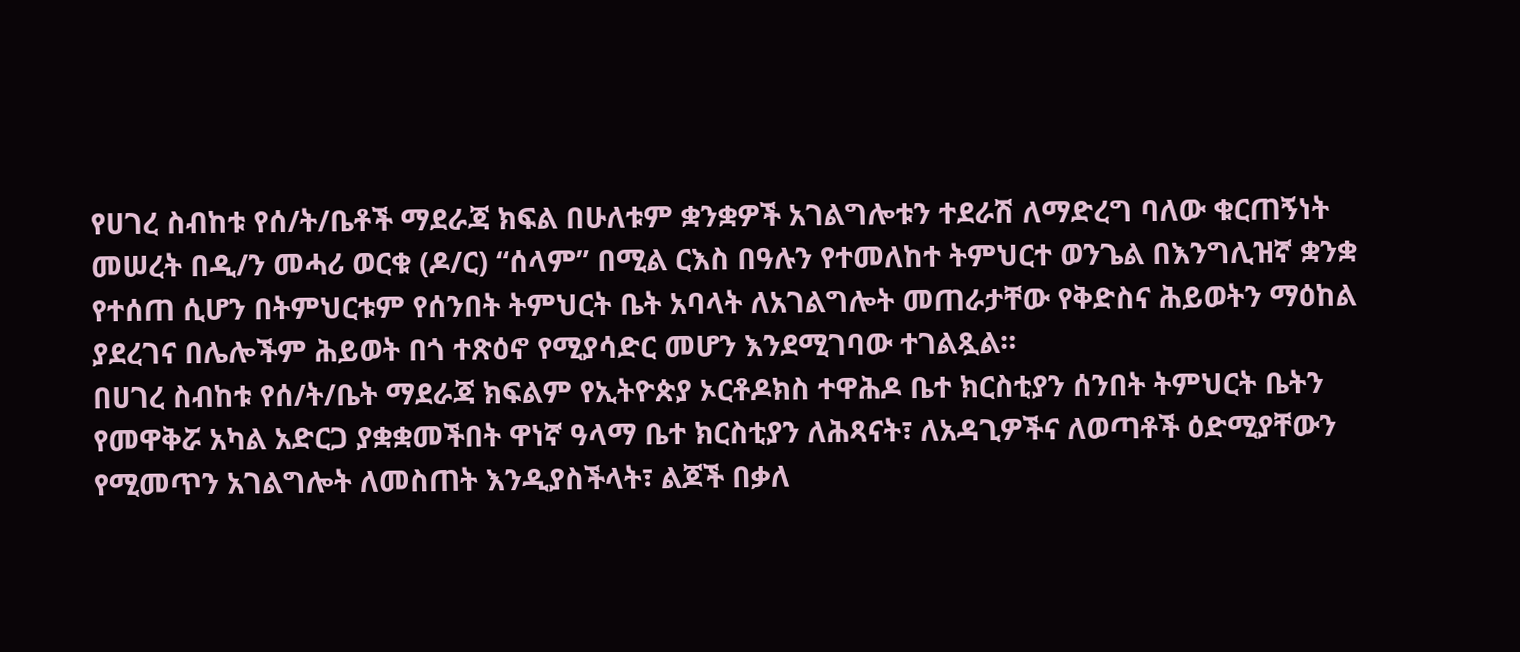የሀገረ ስብከቱ የሰ/ት/ቤቶች ማደራጃ ክፍል በሁለቱም ቋንቋዎች አገልግሎቱን ተደራሽ ለማድረግ ባለው ቁርጠኝነት መሠረት በዲ/ን መሓሪ ወርቁ (ዶ/ር) “ሰላም” በሚል ርእስ በዓሉን የተመለከተ ትምህርተ ወንጌል በእንግሊዝኛ ቋንቋ የተሰጠ ሲሆን በትምህርቱም የሰንበት ትምህርት ቤት አባላት ለአገልግሎት መጠራታቸው የቅድስና ሕይወትን ማዕከል ያደረገና በሌሎችም ሕይወት በጎ ተጽዕኖ የሚያሳድር መሆን እንደሚገባው ተገልጿል።
በሀገረ ስብከቱ የሰ/ት/ቤት ማደራጃ ክፍልም የኢትዮጵያ ኦርቶዶክስ ተዋሕዶ ቤተ ክርስቲያን ሰንበት ትምህርት ቤትን የመዋቅሯ አካል አድርጋ ያቋቋመችበት ዋነኛ ዓላማ ቤተ ክርስቲያን ለሕጻናት፣ ለአዳጊዎችና ለወጣቶች ዕድሚያቸውን የሚመጥን አገልግሎት ለመስጠት እንዲያስችላት፣ ልጆች በቃለ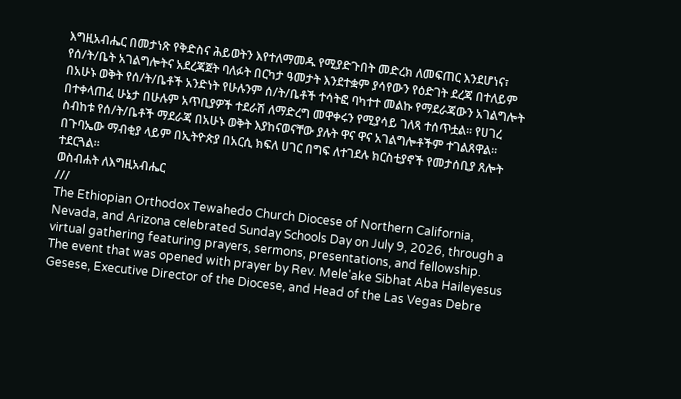እግዚአብሔር በመታነጽ የቅድስና ሕይወትን እየተለማመዱ የሚያድጉበት መድረክ ለመፍጠር እንደሆነና፣ የሰ/ት/ቤት አገልግሎትና አደረጃጀት ባለፉት በርካታ ዓመታት እንደተቋም ያሳየውን የዕድገት ደረጃ በተለይም በአሁኑ ወቅት የሰ/ት/ቤቶች አንድነት የሁሉንም ሰ/ት/ቤቶች ተሳትፎ ባካተተ መልኩ የማደራጃውን አገልግሎት በተቀላጠፈ ሁኔታ በሁሉም አጥቢያዎች ተደራሽ ለማድረግ መዋቀሩን የሚያሳይ ገለጻ ተሰጥቷል። የሀገረ ስብከቱ የሰ/ት/ቤቶች ማደራጃ በአሁኑ ወቅት እያከናወናቸው ያሉት ዋና ዋና አገልግሎቶችም ተገልጸዋል።
በጉባኤው ማብቂያ ላይም በኢትዮጵያ በአርሲ ክፍለ ሀገር በግፍ ለተገደሉ ክርስቲያኖች የመታሰቢያ ጸሎት ተደርጓል።
ወስብሐት ለእግዚአብሔር
///
The Ethiopian Orthodox Tewahedo Church Diocese of Northern California, Nevada, and Arizona celebrated Sunday Schools Day on July 9, 2026, through a virtual gathering featuring prayers, sermons, presentations, and fellowship.
The event that was opened with prayer by Rev. Mele'ake Sibhat Aba Haileyesus Gesese, Executive Director of the Diocese, and Head of the Las Vegas Debre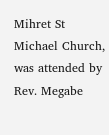Mihret St Michael Church, was attended by Rev. Megabe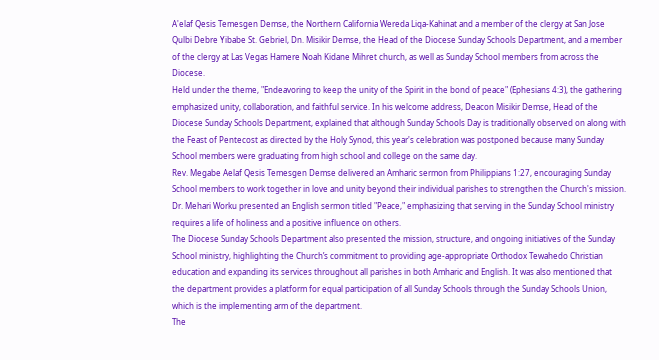A'elaf Qesis Temesgen Demse, the Northern California Wereda Liqa-Kahinat and a member of the clergy at San Jose Qulbi Debre Yibabe St. Gebriel, Dn. Misikir Demse, the Head of the Diocese Sunday Schools Department, and a member of the clergy at Las Vegas Hamere Noah Kidane Mihret church, as well as Sunday School members from across the Diocese.
Held under the theme, "Endeavoring to keep the unity of the Spirit in the bond of peace" (Ephesians 4:3), the gathering emphasized unity, collaboration, and faithful service. In his welcome address, Deacon Misikir Demse, Head of the Diocese Sunday Schools Department, explained that although Sunday Schools Day is traditionally observed on along with the Feast of Pentecost as directed by the Holy Synod, this year's celebration was postponed because many Sunday School members were graduating from high school and college on the same day.
Rev. Megabe Aelaf Qesis Temesgen Demse delivered an Amharic sermon from Philippians 1:27, encouraging Sunday School members to work together in love and unity beyond their individual parishes to strengthen the Church's mission. Dr. Mehari Worku presented an English sermon titled "Peace," emphasizing that serving in the Sunday School ministry requires a life of holiness and a positive influence on others.
The Diocese Sunday Schools Department also presented the mission, structure, and ongoing initiatives of the Sunday School ministry, highlighting the Church’s commitment to providing age-appropriate Orthodox Tewahedo Christian education and expanding its services throughout all parishes in both Amharic and English. It was also mentioned that the department provides a platform for equal participation of all Sunday Schools through the Sunday Schools Union, which is the implementing arm of the department.
The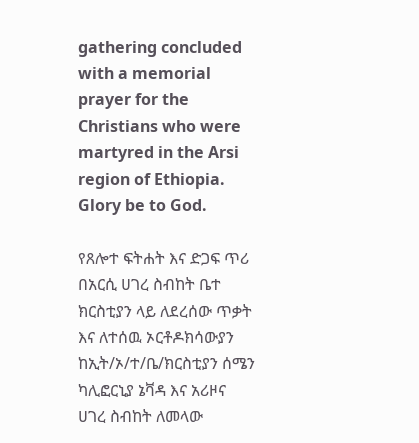gathering concluded with a memorial prayer for the Christians who were martyred in the Arsi region of Ethiopia.
Glory be to God.

የጸሎተ ፍትሐት እና ድጋፍ ጥሪ በአርሲ ሀገረ ስብከት ቤተ ክርስቲያን ላይ ለደረሰው ጥቃት እና ለተሰዉ ኦርቶዶክሳውያን
ከኢት/ኦ/ተ/ቤ/ክርስቲያን ሰሜን ካሊፎርኒያ ኔቫዳ እና አሪዞና ሀገረ ስብከት ለመላው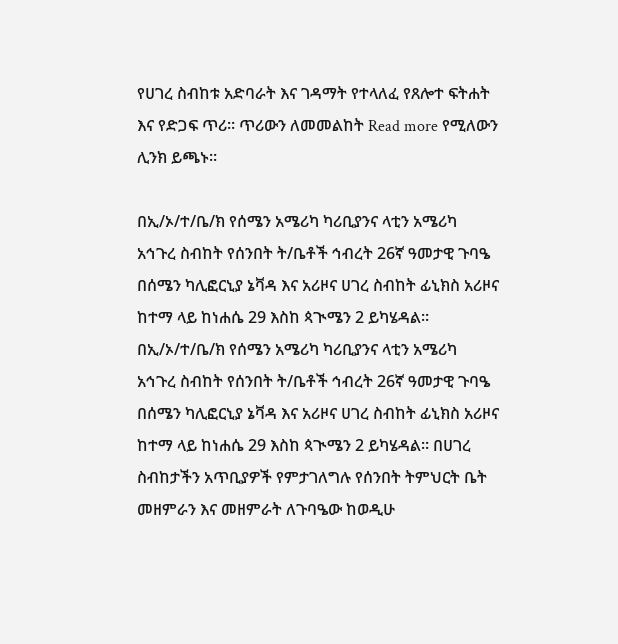የሀገረ ስብከቱ አድባራት እና ገዳማት የተላለፈ የጸሎተ ፍትሐት እና የድጋፍ ጥሪ። ጥሪውን ለመመልከት Read more የሚለውን ሊንክ ይጫኑ።

በኢ/ኦ/ተ/ቤ/ክ የሰሜን አሜሪካ ካሪቢያንና ላቲን አሜሪካ አኅጉረ ስብከት የሰንበት ት/ቤቶች ኅብረት 26ኛ ዓመታዊ ጉባዔ በሰሜን ካሊፎርኒያ ኔቫዳ እና አሪዞና ሀገረ ስብከት ፊኒክስ አሪዞና ከተማ ላይ ከነሐሴ 29 እስከ ጳጒሜን 2 ይካሄዳል።
በኢ/ኦ/ተ/ቤ/ክ የሰሜን አሜሪካ ካሪቢያንና ላቲን አሜሪካ አኅጉረ ስብከት የሰንበት ት/ቤቶች ኅብረት 26ኛ ዓመታዊ ጉባዔ በሰሜን ካሊፎርኒያ ኔቫዳ እና አሪዞና ሀገረ ስብከት ፊኒክስ አሪዞና ከተማ ላይ ከነሐሴ 29 እስከ ጳጒሜን 2 ይካሄዳል። በሀገረ ስብከታችን አጥቢያዎች የምታገለግሉ የሰንበት ትምህርት ቤት መዘምራን እና መዘምራት ለጉባዔው ከወዲሁ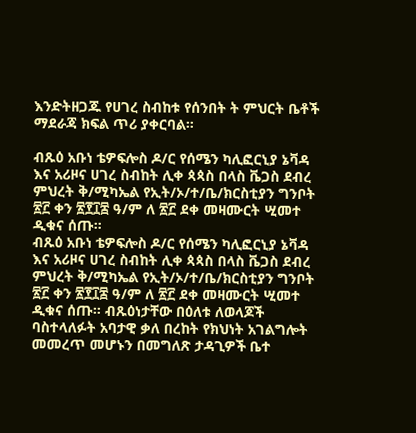እንድትዘጋጁ የሀገረ ስብከቱ የሰንበት ት ምህርት ቤቶች ማደራጃ ክፍል ጥሪ ያቀርባል።

ብጹዕ አቡነ ቴዎፍሎስ ዶ/ር የሰሜን ካሊፎርኒያ ኔቫዳ እና አሪዞና ሀገረ ስብከት ሊቀ ጳጳስ በላስ ቬጋስ ደብረ ምህረት ቅ/ሚካኤል የኢት/ኦ/ተ/ቤ/ክርስቲያን ግንቦት ፳፫ ቀን ፳፻፲፰ ዓ/ም ለ ፳፫ ደቀ መዛሙርት ሢመተ ዲቁና ሰጡ።
ብጹዕ አቡነ ቴዎፍሎስ ዶ/ር የሰሜን ካሊፎርኒያ ኔቫዳ እና አሪዞና ሀገረ ስብከት ሊቀ ጳጳስ በላስ ቬጋስ ደብረ ምህረት ቅ/ሚካኤል የኢት/ኦ/ተ/ቤ/ክርስቲያን ግንቦት ፳፫ ቀን ፳፻፲፰ ዓ/ም ለ ፳፫ ደቀ መዛሙርት ሢመተ ዲቁና ሰጡ። ብጹዕነታቸው በዕለቱ ለወላጆች ባስተላለፉት አባታዊ ቃለ በረከት የክህነት አገልግሎት መመረጥ መሆኑን በመግለጽ ታዳጊዎች ቤተ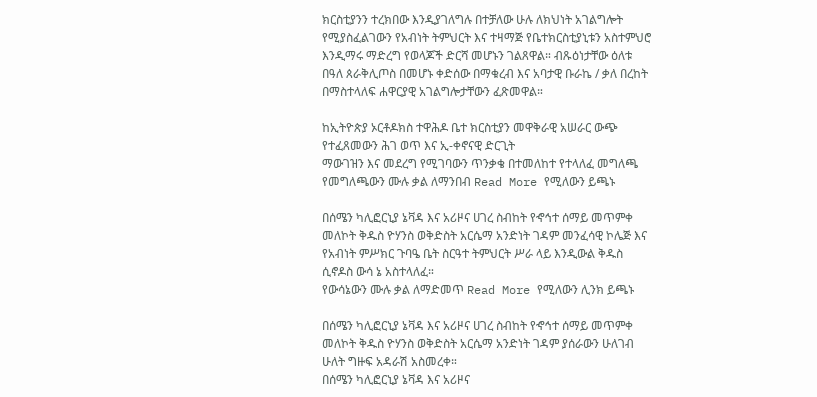ክርስቲያንን ተረክበው እንዲያገለግሉ በተቻለው ሁሉ ለክህነት አገልግሎት የሚያስፈልገውን የአብነት ትምህርት እና ተዛማጅ የቤተክርስቲያኒቱን አስተምህሮ እንዲማሩ ማድረግ የወላጆች ድርሻ መሆኑን ገልጸዋል። ብጹዕነታቸው ዕለቱ በዓለ ጰራቅሊጦስ በመሆኑ ቀድሰው በማቁረብ እና አባታዊ ቡራኬ / ቃለ በረከት በማስተላለፍ ሐዋርያዊ አገልግሎታቸውን ፈጽመዋል።

ከኢትዮጵያ ኦርቶዶክስ ተዋሕዶ ቤተ ክርስቲያን መዋቅራዊ አሠራር ውጭ የተፈጸመውን ሕገ ወጥ እና ኢ-ቀኖናዊ ድርጊት
ማውገዝን እና መደረግ የሚገባውን ጥንቃቄ በተመለከተ የተላለፈ መግለጫ
የመግለጫውን ሙሉ ቃል ለማንበብ Read More የሚለውን ይጫኑ

በሰሜን ካሊፎርኒያ ኔቫዳ እና አሪዞና ሀገረ ስብከት የኆኅተ ሰማይ መጥምቀ መለኮት ቅዱስ ዮሃንስ ወቅድስት አርሴማ አንድነት ገዳም መንፈሳዊ ኮሌጅ እና የአብነት ምሥክር ጉባዔ ቤት ስርዓተ ትምህርት ሥራ ላይ እንዲውል ቅዱስ ሲኖዶስ ውሳ ኔ አስተላለፈ።
የውሳኔውን ሙሉ ቃል ለማድመጥ Read More የሚለውን ሊንክ ይጫኑ

በሰሜን ካሊፎርኒያ ኔቫዳ እና አሪዞና ሀገረ ስብከት የኆኅተ ሰማይ መጥምቀ መለኮት ቅዱስ ዮሃንስ ወቅድስት አርሴማ አንድነት ገዳም ያሰራውን ሁለገብ ሁለት ግዙፍ አዳራሽ አስመረቀ።
በሰሜን ካሊፎርኒያ ኔቫዳ እና አሪዞና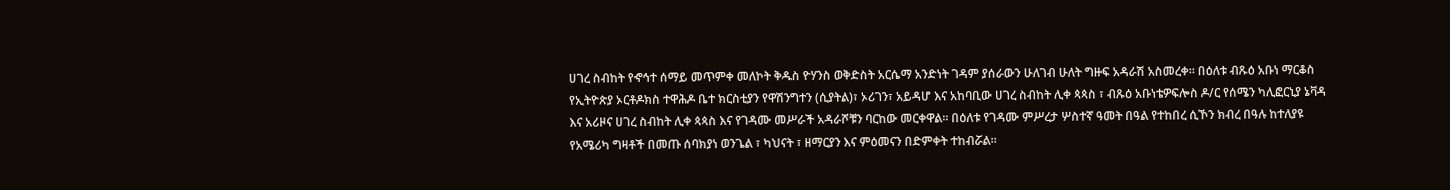ሀገረ ስብከት የኆኅተ ሰማይ መጥምቀ መለኮት ቅዱስ ዮሃንስ ወቅድስት አርሴማ አንድነት ገዳም ያሰራውን ሁለገብ ሁለት ግዙፍ አዳራሽ አስመረቀ። በዕለቱ ብጹዕ አቡነ ማርቆስ የኢትዮጵያ ኦርቶዶክስ ተዋሕዶ ቤተ ክርስቲያን የዋሽንግተን (ሲያትል)፣ ኦሪገን፣ አይዳሆ እና አከባቢው ሀገረ ስብከት ሊቀ ጳጳስ ፣ ብጹዕ አቡነቴዎፍሎስ ዶ/ር የሰሜን ካሊፎርኒያ ኔቫዳ እና አሪዞና ሀገረ ስብከት ሊቀ ጳጳስ እና የገዳሙ መሥራች አዳራሾቹን ባርከው መርቀዋል። በዕለቱ የገዳሙ ምሥረታ ሦስተኛ ዓመት በዓል የተከበረ ሲኾን ክብረ በዓሉ ከተለያዩ የአሜሪካ ግዛቶች በመጡ ሰባክያነ ወንጌል ፣ ካህናት ፣ ዘማርያን እና ምዕመናን በድምቀት ተከብሯል።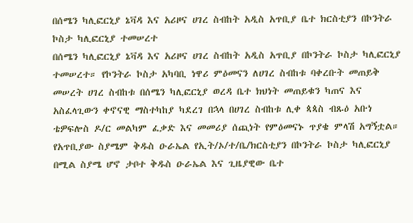በሰሜን ካሊፎርኒያ ኔቫዳ እና አሪዞና ሀገረ ስብከት አዲስ አጥቢያ ቤተ ክርስቲያን በኮንትራ ኮስታ ካሊፎርኒያ ተመሠረተ
በሰሜን ካሊፎርኒያ ኔቫዳ እና አሪዞና ሀገረ ስብከት አዲስ አጥቢያ በኮንትራ ኮስታ ካሊፎርኒያ ተመሠረተ። የኮንትራ ኮስታ አካባቢ ነዋሪ ምዕመናን ለሀገረ ስብከቱ ባቀረቡት መጠይቅ መሠረት ሀገረ ስብከቱ በሰሜን ካሊፎርኒያ ወረዳ ቤተ ክህነት መጠይቁን ካጠና እና አስፈላጊውን ቀኖናዊ ማስተካከያ ካደረገ በኋላ በሀገረ ስብከቱ ሊቀ ጳጳስ ብጹዕ አቡነ ቴዎፍሎስ ዶ/ር መልካም ፈቃድ እና መመሪያ ሰጪነት የምዕመናኑ ጥያቄ ምላሽ አግኝቷል። የአጥቢያው ስያሜም ቅዱስ ዑራኤል የኢት/ኦ/ተ/ቤ/ክርስቲያን በኮንትራ ኮስታ ካሊፎርኒያ በሚል ስያሜ ሆኖ ታቦተ ቅዱስ ዑራኤል እና ጊዜያዊው ቤተ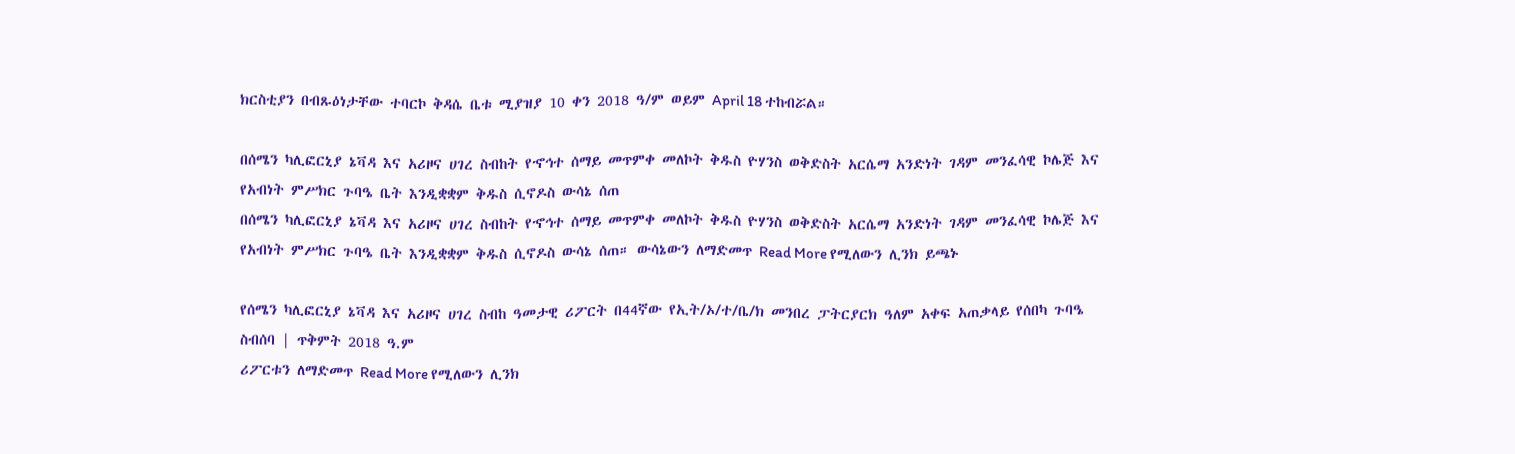ክርስቲያን በብጹዕነታቸው ተባርኮ ቅዳሴ ቤቱ ሚያዝያ 10 ቀን 2018 ዓ/ም ወይም April 18 ተከብሯል።

በሰሜን ካሊፎርኒያ ኔቫዳ እና አሪዞና ሀገረ ስብከት የኆኅተ ሰማይ መጥምቀ መለኮት ቅዱስ ዮሃንስ ወቅድስት አርሴማ አንድነት ገዳም መንፈሳዊ ኮሌጅ እና የአብነት ምሥክር ጉባዔ ቤት እንዲቋቋም ቅዱስ ሲኖዶስ ውሳኔ ሰጠ
በሰሜን ካሊፎርኒያ ኔቫዳ እና አሪዞና ሀገረ ስብከት የኆኅተ ሰማይ መጥምቀ መለኮት ቅዱስ ዮሃንስ ወቅድስት አርሴማ አንድነት ገዳም መንፈሳዊ ኮሌጅ እና የአብነት ምሥክር ጉባዔ ቤት እንዲቋቋም ቅዱስ ሲኖዶስ ውሳኔ ሰጠ። ውሳኔውን ለማድመጥ Read More የሚለውን ሊንክ ይጫኑ

የሰሜን ካሊፎርኒያ ኔቫዳ እና አሪዞና ሀገረ ስብከ ዓመታዊ ሪፖርት በ44ኛው የኢት/ኦ/ተ/ቤ/ክ መንበረ ፓትርያርክ ዓለም አቀፍ አጠቃላይ የሰበካ ጉባዔ ስብሰባ | ጥቅምት 2018 ዓ.ም
ሪፖርቱን ለማድመጥ Read More የሚለውን ሊንክ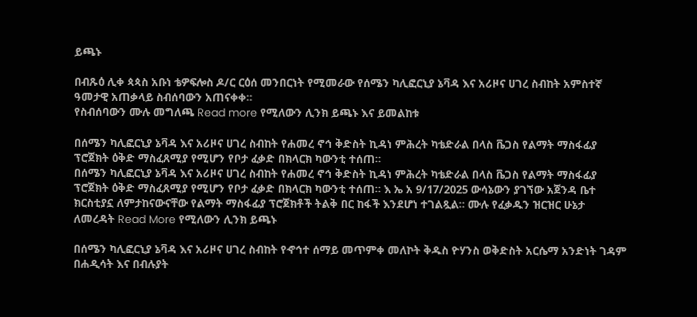ይጫኑ

በብጹዕ ሊቀ ጳጳስ አቡነ ቴዎፍሎስ ዶ/ር ርዕሰ መንበርነት የሚመራው የሰሜን ካሊፎርኒያ ኔቫዳ እና አሪዞና ሀገረ ስብከት አምስተኛ ዓመታዊ አጠቃላይ ስብሰባውን አጠናቀቀ።
የስብሰባውን ሙሉ መግለጫ Read more የሚለውን ሊንክ ይጫኑ እና ይመልከቱ

በሰሜን ካሊፎርኒያ ኔቫዳ እና አሪዞና ሀገረ ስብከት የሐመረ ኖኅ ቅድስት ኪዳነ ምሕረት ካቴድራል በላስ ቬጋስ የልማት ማስፋፊያ ፕሮጀክት ዕቅድ ማስፈጸሚያ የሚሆን የቦታ ፈቃድ በክላርክ ካውንቲ ተሰጠ።
በሰሜን ካሊፎርኒያ ኔቫዳ እና አሪዞና ሀገረ ስብከት የሐመረ ኖኅ ቅድስት ኪዳነ ምሕረት ካቴድራል በላስ ቬጋስ የልማት ማስፋፊያ ፕሮጀክት ዕቅድ ማስፈጸሚያ የሚሆን የቦታ ፈቃድ በክላርክ ካውንቲ ተሰጠ። እ ኤ አ 9/17/2025 ውሳኔውን ያገኘው አጀንዳ ቤተ ክርስቲያኗ ለምታከናውናቸው የልማት ማስፋፊያ ፕሮጀክቶች ትልቅ በር ከፋች እንደሆነ ተገልጿል። ሙሉ የፈቃዱን ዝርዝር ሁኔታ ለመረዳት Read More የሚለውን ሊንክ ይጫኑ

በሰሜን ካሊፎርኒያ ኔቫዳ እና አሪዞና ሀገረ ስብከት የኆኅተ ሰማይ መጥምቀ መለኮት ቅዱስ ዮሃንስ ወቅድስት አርሴማ አንድነት ገዳም በሐዲሳት እና በብሉያት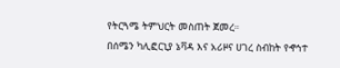የትርጓሜ ትምህርት መስጠት ጀመረ።
በሰሜን ካሊፎርኒያ ኔቫዳ እና አሪዞና ሀገረ ስብከት የኆኅተ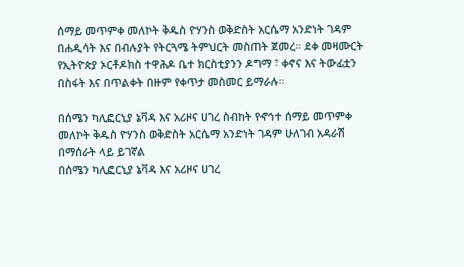ሰማይ መጥምቀ መለኮት ቅዱስ ዮሃንስ ወቅድስት አርሴማ አንድነት ገዳም በሐዲሳት እና በብሉያት የትርጓሜ ትምህርት መስጠት ጀመረ። ደቀ መዛሙርት የኢትዮጵያ ኦርቶዶክስ ተዋሕዶ ቤተ ክርስቲያንን ዶግማ ፣ ቀኖና እና ትውፊቷን በስፋት እና በጥልቀት በዙም የቀጥታ መስመር ይማራሉ።

በሰሜን ካሊፎርኒያ ኔቫዳ እና አሪዞና ሀገረ ስብከት የኆኅተ ሰማይ መጥምቀ መለኮት ቅዱስ ዮሃንስ ወቅድስት አርሴማ አንድነት ገዳም ሁለገብ አዳራሽ በማሰራት ላይ ይገኛል
በሰሜን ካሊፎርኒያ ኔቫዳ እና አሪዞና ሀገረ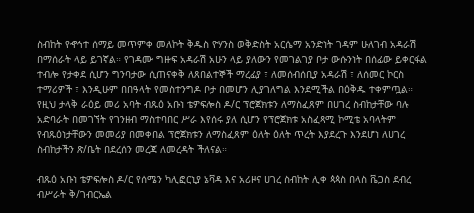ስብከት የኆኅተ ሰማይ መጥምቀ መለኮት ቅዱስ ዮሃንስ ወቅድስት አርሴማ አንድነት ገዳም ሁለገብ አዳራሽ በማሰራት ላይ ይገኛል። የገዳሙ ግዙፍ አዳራሽ አሁን ላይ ያለውን የመገልገያ ቦታ ውሱንነት በሰፊው ይቀርፋል ተብሎ የታቀደ ሲሆን ግንባታው ሲጠናቀቅ ለጸበልተኞች ማረፊያ ፣ ለመሰብሰቢያ አዳራሽ ፣ ለሰመር ኮርስ ተማሪዎች ፣ እንዲሁም በበዓላት የመስተንግዶ ቦታ በመሆን ሊያገለግል እንደሚችል በዕቅዱ ተቀምጧል። የዚህ ታላቅ ራዕይ መሪ አባት ብጹዕ አቡነ ቴዎፍሎስ ዶ/ር ፕሮጀክቱን ለማስፈጸም በሀገረ ስብከታቸው ባሉ አድባራት በመገኘት የገንዘብ ማስተባበር ሥራ እየሰሩ ያለ ሲሆን የፕሮጀክቱ አስፈጻሚ ኮሚቴ አባላትም የብጹዕነታቸውን መመሪያ በመቀበል ፕሮጀክቱን ለማስፈጸም ዕለት ዕለት ጥረት እያደረጉ እንደሆነ ለሀገረ ስብከታችን ጽ/ቤት በደረሰን መረጃ ለመረዳት ችለናል።

ብጹዕ አቡነ ቴዎፍሎስ ዶ/ር የሰሜን ካሊፎርኒያ ኔቫዳ እና አሪዞና ሀገረ ስብከት ሊቀ ጳጳስ በላስ ቬጋስ ደብረ ብሥራት ቅ/ገብርኤል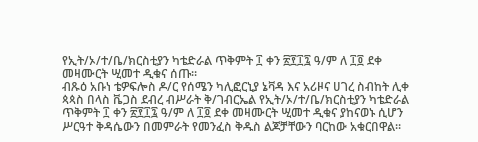የኢት/ኦ/ተ/ቤ/ክርስቲያን ካቴድራል ጥቅምት ፲ ቀን ፳፻፲፯ ዓ/ም ለ ፲፬ ደቀ መዛሙርት ሢመተ ዲቁና ሰጡ።
ብጹዕ አቡነ ቴዎፍሎስ ዶ/ር የሰሜን ካሊፎርኒያ ኔቫዳ እና አሪዞና ሀገረ ስብከት ሊቀ ጳጳስ በላስ ቬጋስ ደብረ ብሥራት ቅ/ገብርኤል የኢት/ኦ/ተ/ቤ/ክርስቲያን ካቴድራል ጥቅምት ፲ ቀን ፳፻፲፯ ዓ/ም ለ ፲፬ ደቀ መዛሙርት ሢመተ ዲቁና ያከናወኑ ሲሆን ሥርዓተ ቅዳሴውን በመምራት የመንፈስ ቅዱስ ልጆቻቸውን ባርከው አቁርበዋል።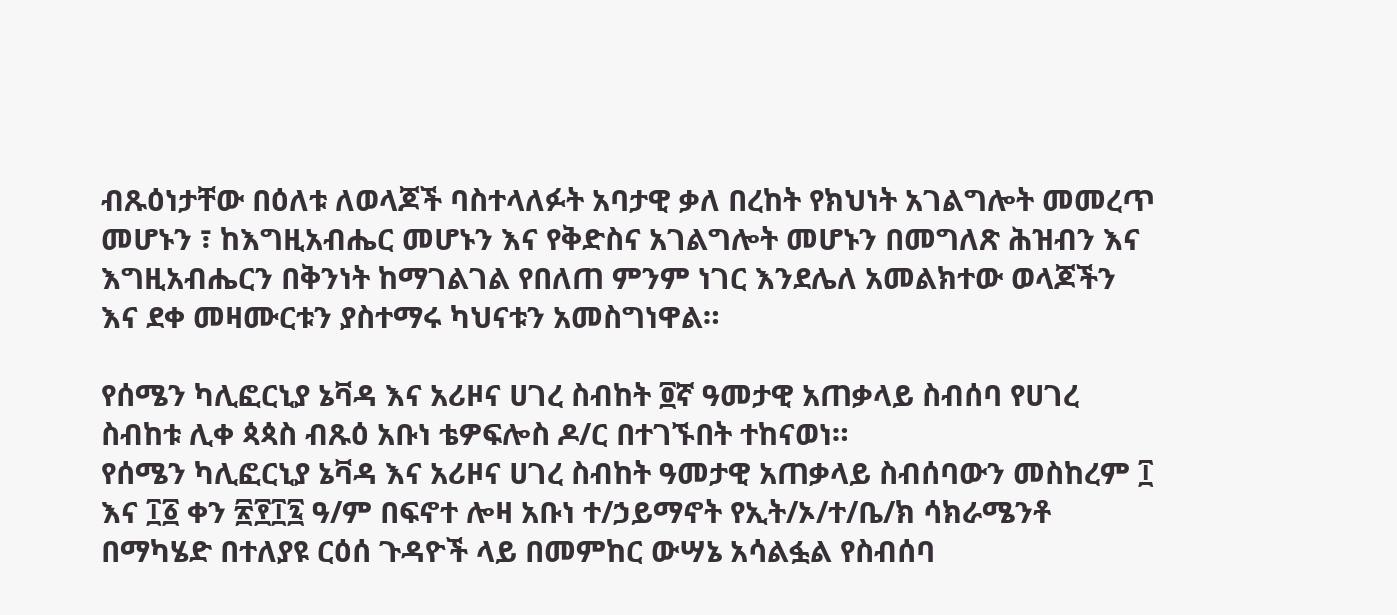ብጹዕነታቸው በዕለቱ ለወላጆች ባስተላለፉት አባታዊ ቃለ በረከት የክህነት አገልግሎት መመረጥ መሆኑን ፣ ከእግዚአብሔር መሆኑን እና የቅድስና አገልግሎት መሆኑን በመግለጽ ሕዝብን እና እግዚአብሔርን በቅንነት ከማገልገል የበለጠ ምንም ነገር እንደሌለ አመልክተው ወላጆችን እና ደቀ መዛሙርቱን ያስተማሩ ካህናቱን አመስግነዋል።

የሰሜን ካሊፎርኒያ ኔቫዳ እና አሪዞና ሀገረ ስብከት ፬ኛ ዓመታዊ አጠቃላይ ስብሰባ የሀገረ ስብከቱ ሊቀ ጳጳስ ብጹዕ አቡነ ቴዎፍሎስ ዶ/ር በተገኙበት ተከናወነ።
የሰሜን ካሊፎርኒያ ኔቫዳ እና አሪዞና ሀገረ ስብከት ዓመታዊ አጠቃላይ ስብሰባውን መስከረም ፲ እና ፲፩ ቀን ፳፻፲፯ ዓ/ም በፍኖተ ሎዛ አቡነ ተ/ኃይማኖት የኢት/ኦ/ተ/ቤ/ክ ሳክራሜንቶ በማካሄድ በተለያዩ ርዕሰ ጉዳዮች ላይ በመምከር ውሣኔ አሳልፏል የስብሰባ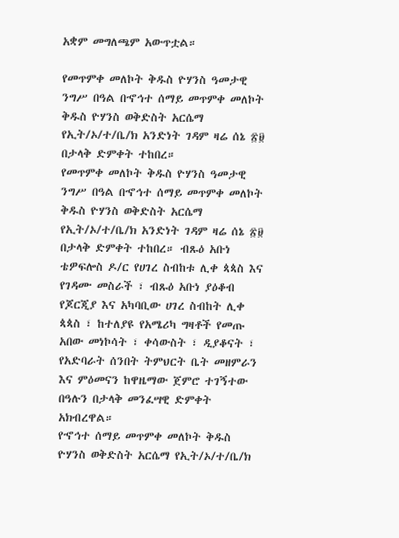አቋም መግለጫም አውጥቷል።

የመጥምቀ መለኮት ቅዱስ ዮሃንስ ዓመታዊ ንግሥ በዓል በኆኅተ ሰማይ መጥምቀ መለኮት ቅዱስ ዮሃንስ ወቅድስት አርሴማ የኢት/ኦ/ተ/ቤ/ክ አንድነት ገዳም ዛሬ ሰኔ ፳፱ በታላቅ ድምቀት ተከበረ።
የመጥምቀ መለኮት ቅዱስ ዮሃንስ ዓመታዊ ንግሥ በዓል በኆኅተ ሰማይ መጥምቀ መለኮት ቅዱስ ዮሃንስ ወቅድስት አርሴማ የኢት/ኦ/ተ/ቤ/ክ አንድነት ገዳም ዛሬ ሰኔ ፳፱ በታላቅ ድምቀት ተከበረ። ብጹዕ አቡነ ቴዎፍሎስ ዶ/ር የሀገረ ስብከቱ ሊቀ ጳጳስ እና የገዳሙ መስራች ፣ ብጹዕ አቡነ ያዕቆብ የጆርጂያ እና አካባቢው ሀገረ ስብከት ሊቀ ጳጳስ ፣ ከተለያዩ የአሜሪካ ግዛቶች የመጡ አበው መነኮሳት ፣ ቀሳውስት ፣ ዲያቆናት ፣ የአድባራት ሰንበት ትምህርት ቤት መዘምራን እና ምዕመናን ከዋዜማው ጀምሮ ተገኝተው በዓሉን በታላቅ መንፈሣዊ ድምቀት አክብረዋል።
የኆኅተ ሰማይ መጥምቀ መለኮት ቅዱስ ዮሃንስ ወቅድስት አርሴማ የኢት/ኦ/ተ/ቤ/ክ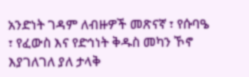አንድነት ገዳም ለብዙዎች መጽናኛ ፣ የሱባዔ ፣ የፈውስ እና የድኅነት ቅዱስ መካን ኾኖ እያገለገለ ያለ ታላቅ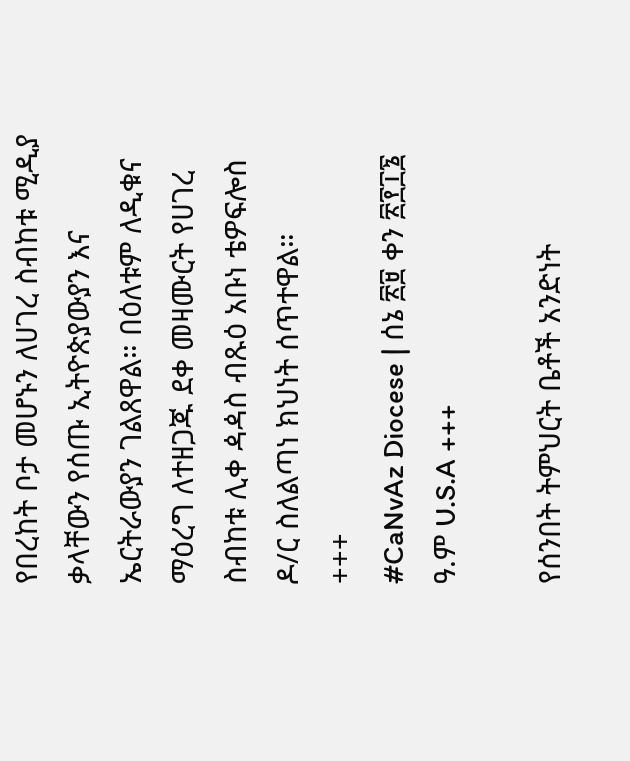የበረከት ቦታ መሆኑን ለሀገረ ስብከቱ ሚዲያ ቃላቸውን የሰጡ ኢትዮጵያውያን እና ኤርትራውያን ገልጸዋል። በዕለቱም ለዲቁና ማዕረግ ለተዘጋጁ ደቀ መዛሙርት የሀገረ ስብከቱ ሊቀ ዻዻስ ብጹዕ አቡነ ቴዎፍሎስ ዶ/ር ስለልጣነ ክህነት ሰጥተዋል።
+++
#CaNvAz Diocese | ሰኔ ፳፱ ቀን ፳፻፲፮ ዓ.ም U.S.A +++

የሰንበት ትምህርት ቤቶች አንድነት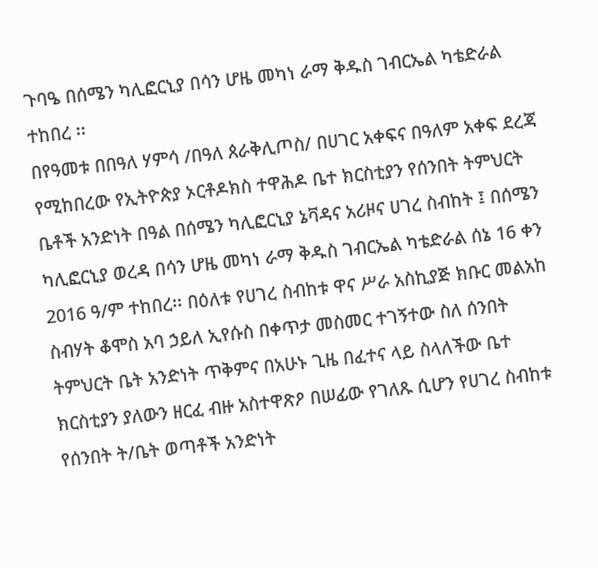ጉባዔ በሰሜን ካሊፎርኒያ በሳን ሆዜ መካነ ራማ ቅዱስ ገብርኤል ካቴድራል ተከበረ ፡፡
በየዓመቱ በበዓለ ሃምሳ /በዓለ ጰራቅሊጦስ/ በሀገር አቀፍና በዓለም አቀፍ ደረጃ የሚከበረው የኢትዮጵያ ኦርቶዶክስ ተዋሕዶ ቤተ ክርስቲያን የሰንበት ትምህርት ቤቶች አንድነት በዓል በሰሜን ካሊፎርኒያ ኔቫዳና አሪዞና ሀገረ ስብከት ፤ በሰሜን ካሊፎርኒያ ወረዳ በሳን ሆዜ መካነ ራማ ቅዱስ ገብርኤል ካቴድራል ሰኔ 16 ቀን 2016 ዓ/ም ተከበረ፡፡ በዕለቱ የሀገረ ስብከቱ ዋና ሥራ አስኪያጅ ክቡር መልአከ ስብሃት ቆሞስ አባ ኃይለ ኢየሱስ በቀጥታ መስመር ተገኝተው ስለ ሰንበት ትምህርት ቤት አንድነት ጥቅምና በአሁኑ ጊዜ በፈተና ላይ ስላለችው ቤተ ክርስቲያን ያለውን ዘርፈ ብዙ አስተዋጽዖ በሠፊው የገለጹ ሲሆን የሀገረ ስብከቱ የሰንበት ት/ቤት ወጣቶች አንድነት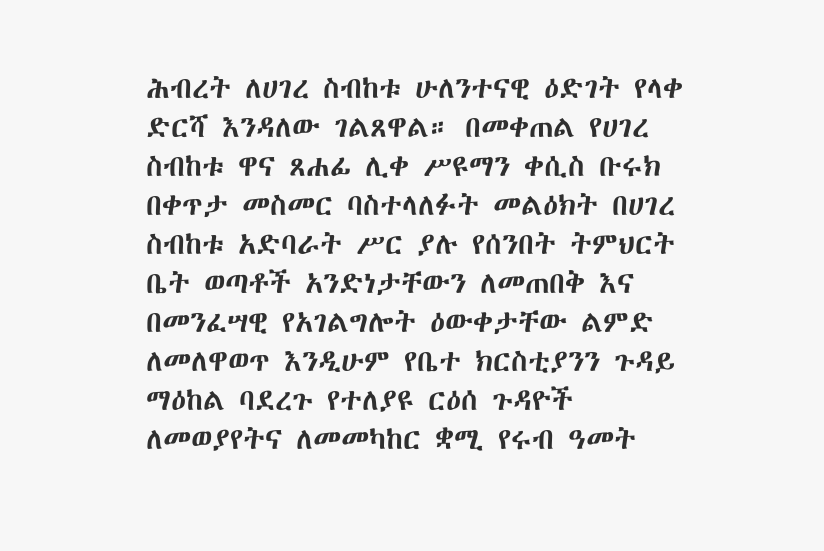ሕብረት ለሀገረ ስብከቱ ሁለንተናዊ ዕድገት የላቀ ድርሻ እንዳለው ገልጸዋል። በመቀጠል የሀገረ ስብከቱ ዋና ጸሐፊ ሊቀ ሥዩማን ቀሲስ ቡሩክ በቀጥታ መስመር ባስተላለፉት መልዕክት በሀገረ ስብከቱ አድባራት ሥር ያሉ የሰንበት ትምህርት ቤት ወጣቶች አንድነታቸውን ለመጠበቅ እና በመንፈሣዊ የአገልግሎት ዕውቀታቸው ልምድ ለመለዋወጥ እንዲሁም የቤተ ክርስቲያንን ጉዳይ ማዕከል ባደረጉ የተለያዩ ርዕሰ ጉዳዮች ለመወያየትና ለመመካከር ቋሚ የሩብ ዓመት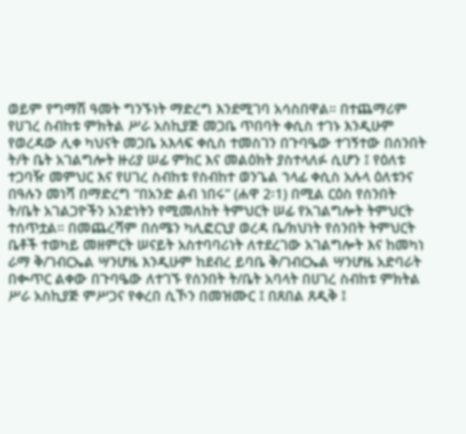ወይም የግማሽ ዓመት ግንኙነት ማድረግ እንደሚገባ አሳስበዋል። በተጨማሪም የሀገረ ስብከቱ ምክትል ሥራ አስኪያጅ መጋቤ ጥበባት ቀሲስ ተገኑ እንዲሁም የወረዳው ሊቀ ካህናት መጋቤ አእላፍ ቀሲስ ተመስገን በጉባዔው ተገኝተው በሰንበት ት/ት ቤት አገልግሎት ዙሪያ ሠፊ ምክር እና መልዕክት ያስተላለፉ ሲሆን ፤ የዕለቱ ተጋባዥ መምህር እና የሀገረ ስብከቱ የስብከተ ወንጌል ኀላፊ ቀሲስ አሉላ ዕለቱንና በዓሉን መነሻ በማድረግ “በአንድ ልብ ነበሩ” (ሐዋ 2፡1) በሚል ርዕስ የሰንበት ት/ቤት አገልጋዮችን አንድነትን የሚመለከት ትምህርት ሠፊ የአገልግሎት ትምህርት ተሰጥቷል። በመጨረሻም በሰሜን ካሊፎርኒያ ወረዳ ቤ/ክህነት የሰንበት ትምህርት ቤቶች ተወካይ መዘምርት ሠናይት አስተባባሪነት ለተደረገው አገልግሎት እና ከመካነ ራማ ቅ/ገብርኤል ሣንሆዜ እንዲሁም ከደብረ ይባቤ ቅ/ገብርኤል ሣንሆዜ አድባራት በቊጥር ልቀው በጉባዔው ለተገኙ የሰንበት ት/ቤት አባላት በሀገረ ስብከቱ ምክትል ሥራ አስኪያጅ ምሥጋና የቀረበ ሲኾን በመዝሙር ፤ በጸበል ጸዲቅ ፤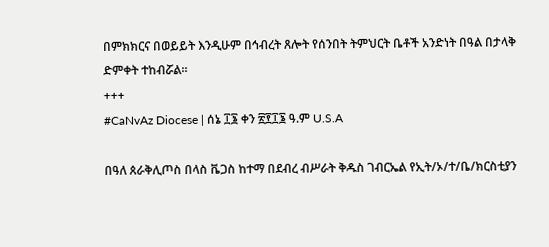በምክክርና በወይይት እንዲሁም በኅብረት ጸሎት የሰንበት ትምህርት ቤቶች አንድነት በዓል በታላቅ ድምቀት ተከብሯል።
+++
#CaNvAz Diocese | ሰኔ ፲፮ ቀን ፳፻፲፮ ዓ.ም U.S.A

በዓለ ጰራቅሊጦስ በላስ ቬጋስ ከተማ በደብረ ብሥራት ቅዱስ ገብርኤል የኢት/ኦ/ተ/ቤ/ክርስቲያን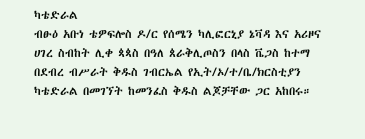ካቴድራል
ብፁዕ አቡነ ቴዎፍሎስ ዶ/ር የሰሜን ካሊፎርኒያ ኔቫዳ እና አሪዞና ሀገረ ስብከት ሊቀ ጳጳስ በዓለ ጰራቅሊጦስን በላስ ቬጋስ ከተማ በደብረ ብሥራት ቅዱስ ገብርኤል የኢት/ኦ/ተ/ቤ/ክርስቲያን ካቴድራል በመገኘት ከመንፈስ ቅዱስ ልጆቻቸው ጋር አከበሩ።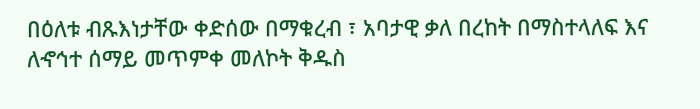በዕለቱ ብጹእነታቸው ቀድሰው በማቁረብ ፣ አባታዊ ቃለ በረከት በማስተላለፍ እና ለኆኅተ ሰማይ መጥምቀ መለኮት ቅዱስ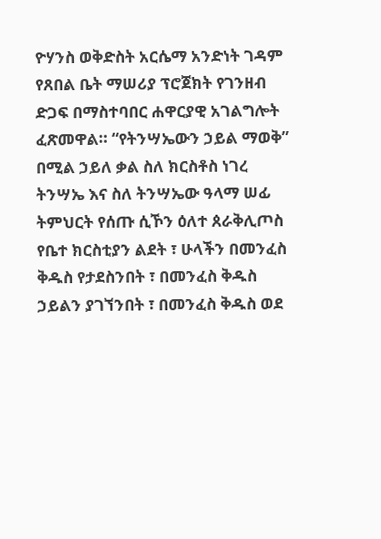ዮሃንስ ወቅድስት አርሴማ አንድነት ገዳም የጸበል ቤት ማሠሪያ ፕሮጀክት የገንዘብ ድጋፍ በማስተባበር ሐዋርያዊ አገልግሎት ፈጽመዋል። “የትንሣኤውን ኃይል ማወቅ” በሚል ኃይለ ቃል ስለ ክርስቶስ ነገረ ትንሣኤ እና ስለ ትንሣኤው ዓላማ ሠፊ ትምህርት የሰጡ ሲኾን ዕለተ ጰራቅሊጦስ የቤተ ክርስቲያን ልደት ፣ ሁላችን በመንፈስ ቅዱስ የታደስንበት ፣ በመንፈስ ቅዱስ ኃይልን ያገኘንበት ፣ በመንፈስ ቅዱስ ወደ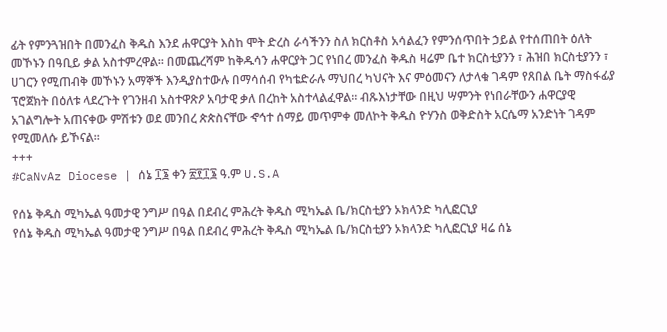ፊት የምንጓዝበት በመንፈስ ቅዱስ እንደ ሐዋርያት እስከ ሞት ድረስ ራሳችንን ስለ ክርስቶስ አሳልፈን የምንሰጥበት ኃይል የተሰጠበት ዕለት መኾኑን በዓቢይ ቃል አስተምረዋል። በመጨረሻም ከቅዱሳን ሐዋርያት ጋር የነበረ መንፈስ ቅዱስ ዛሬም ቤተ ክርስቲያንን ፣ ሕዝበ ክርስቲያንን ፣ ሀገርን የሚጠብቅ መኾኑን አማኞች እንዲያስተውሉ በማሳሰብ የካቴድራሉ ማህበረ ካህናት እና ምዕመናን ለታላቁ ገዳም የጸበል ቤት ማስፋፊያ ፕሮጀክት በዕለቱ ላደረጉት የገንዘብ አስተዋጽዖ አባታዊ ቃለ በረከት አስተላልፈዋል። ብጹእነታቸው በዚህ ሣምንት የነበራቸውን ሐዋርያዊ አገልግሎት አጠናቀው ምሽቱን ወደ መንበረ ጵጵስናቸው ኆኅተ ሰማይ መጥምቀ መለኮት ቅዱስ ዮሃንስ ወቅድስት አርሴማ አንድነት ገዳም የሚመለሱ ይኾናል።
+++
#CaNvAz Diocese | ሰኔ ፲፮ ቀን ፳፻፲፮ ዓ.ም U.S.A

የሰኔ ቅዱስ ሚካኤል ዓመታዊ ንግሥ በዓል በደብረ ምሕረት ቅዱስ ሚካኤል ቤ/ክርስቲያን ኦክላንድ ካሊፎርኒያ
የሰኔ ቅዱስ ሚካኤል ዓመታዊ ንግሥ በዓል በደብረ ምሕረት ቅዱስ ሚካኤል ቤ/ክርስቲያን ኦክላንድ ካሊፎርኒያ ዛሬ ሰኔ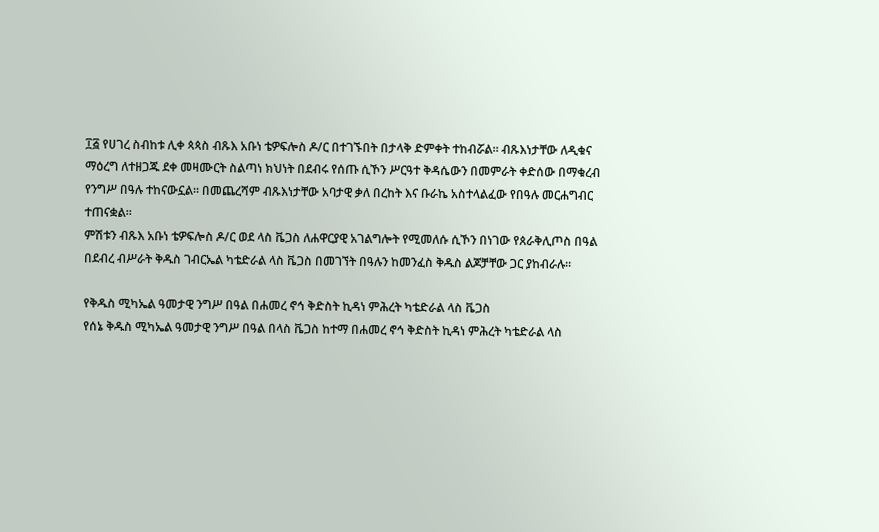፲፭ የሀገረ ስብከቱ ሊቀ ጳጳስ ብጹእ አቡነ ቴዎፍሎስ ዶ/ር በተገኙበት በታላቅ ድምቀት ተከብሯል። ብጹእነታቸው ለዲቁና ማዕረግ ለተዘጋጁ ደቀ መዛሙርት ስልጣነ ክህነት በደብሩ የሰጡ ሲኾን ሥርዓተ ቅዳሴውን በመምራት ቀድሰው በማቁረብ የንግሥ በዓሉ ተከናውኗል። በመጨረሻም ብጹእነታቸው አባታዊ ቃለ በረከት እና ቡራኬ አስተላልፈው የበዓሉ መርሐግብር ተጠናቋል።
ምሽቱን ብጹእ አቡነ ቴዎፍሎስ ዶ/ር ወደ ላስ ቬጋስ ለሐዋርያዊ አገልግሎት የሚመለሱ ሲኾን በነገው የጰራቅሊጦስ በዓል በደብረ ብሥራት ቅዱስ ገብርኤል ካቴድራል ላስ ቬጋስ በመገኘት በዓሉን ከመንፈስ ቅዱስ ልጆቻቸው ጋር ያከብራሉ።

የቅዱስ ሚካኤል ዓመታዊ ንግሥ በዓል በሐመረ ኖኅ ቅድስት ኪዳነ ምሕረት ካቴድራል ላስ ቬጋስ
የሰኔ ቅዱስ ሚካኤል ዓመታዊ ንግሥ በዓል በላስ ቬጋስ ከተማ በሐመረ ኖኅ ቅድስት ኪዳነ ምሕረት ካቴድራል ላስ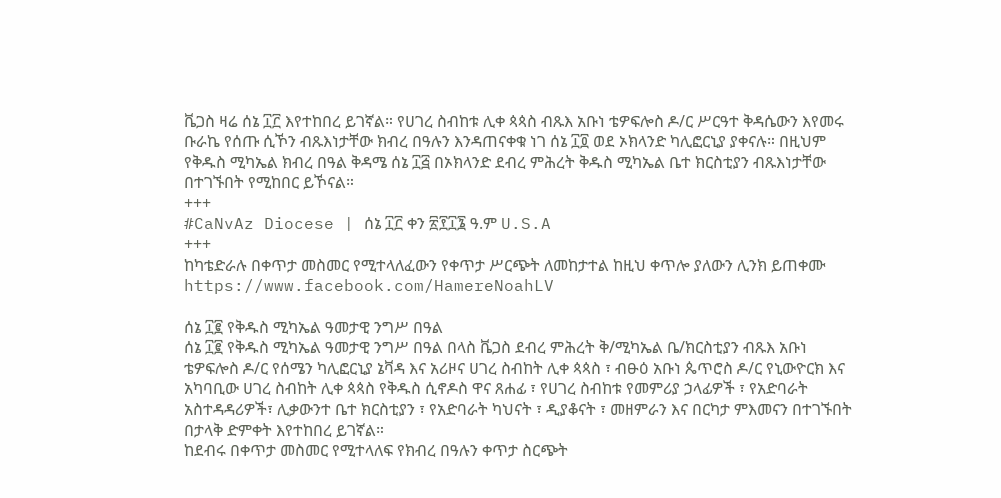ቬጋስ ዛሬ ሰኔ ፲፫ እየተከበረ ይገኛል። የሀገረ ስብከቱ ሊቀ ጳጳስ ብጹእ አቡነ ቴዎፍሎስ ዶ/ር ሥርዓተ ቅዳሴውን እየመሩ ቡራኬ የሰጡ ሲኾን ብጹእነታቸው ክብረ በዓሉን እንዳጠናቀቁ ነገ ሰኔ ፲፬ ወደ ኦክላንድ ካሊፎርኒያ ያቀናሉ። በዚህም የቅዱስ ሚካኤል ክብረ በዓል ቅዳሜ ሰኔ ፲፭ በኦክላንድ ደብረ ምሕረት ቅዱስ ሚካኤል ቤተ ክርስቲያን ብጹእነታቸው በተገኙበት የሚከበር ይኾናል።
+++
#CaNvAz Diocese | ሰኔ ፲፫ ቀን ፳፻፲፮ ዓ.ም U.S.A
+++
ከካቴድራሉ በቀጥታ መስመር የሚተላለፈውን የቀጥታ ሥርጭት ለመከታተል ከዚህ ቀጥሎ ያለውን ሊንክ ይጠቀሙ https://www.facebook.com/HamereNoahLV

ሰኔ ፲፪ የቅዱስ ሚካኤል ዓመታዊ ንግሥ በዓል
ሰኔ ፲፪ የቅዱስ ሚካኤል ዓመታዊ ንግሥ በዓል በላስ ቬጋስ ደብረ ምሕረት ቅ/ሚካኤል ቤ/ክርስቲያን ብጹእ አቡነ ቴዎፍሎስ ዶ/ር የሰሜን ካሊፎርኒያ ኔቫዳ እና አሪዞና ሀገረ ስብከት ሊቀ ጳጳስ ፣ ብፁዕ አቡነ ጴጥሮስ ዶ/ር የኒውዮርክ እና አካባቢው ሀገረ ስብከት ሊቀ ጳጳስ የቅዱስ ሲኖዶስ ዋና ጸሐፊ ፣ የሀገረ ስብከቱ የመምሪያ ኃላፊዎች ፣ የአድባራት አስተዳዳሪዎች፣ ሊቃውንተ ቤተ ክርስቲያን ፣ የአድባራት ካህናት ፣ ዲያቆናት ፣ መዘምራን እና በርካታ ምእመናን በተገኙበት በታላቅ ድምቀት እየተከበረ ይገኛል።
ከደብሩ በቀጥታ መስመር የሚተላለፍ የክብረ በዓሉን ቀጥታ ስርጭት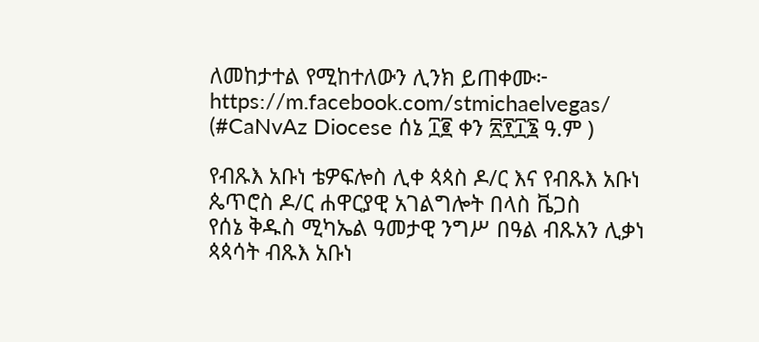ለመከታተል የሚከተለውን ሊንክ ይጠቀሙ፦
https://m.facebook.com/stmichaelvegas/
(#CaNvAz Diocese ሰኔ ፲፪ ቀን ፳፻፲፮ ዓ.ም )

የብጹእ አቡነ ቴዎፍሎስ ሊቀ ጳጳስ ዶ/ር እና የብጹእ አቡነ ጴጥሮስ ዶ/ር ሐዋርያዊ አገልግሎት በላስ ቬጋስ
የሰኔ ቅዱስ ሚካኤል ዓመታዊ ንግሥ በዓል ብጹአን ሊቃነ ጳጳሳት ብጹእ አቡነ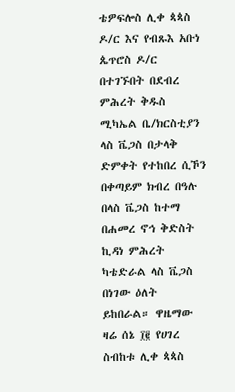ቴዎፍሎስ ሊቀ ጳጳስ ዶ/ር እና የብጹእ አቡነ ጴጥሮስ ዶ/ር በተገኙበት በደብረ ምሕረት ቅዱስ ሚካኤል ቤ/ክርስቲያን ላስ ቬጋስ በታላቅ ድምቀት የተከበረ ሲኾን በቀጣይም ክብረ በዓሉ በላስ ቬጋስ ከተማ በሐመረ ኖኅ ቅድስት ኪዳነ ምሕረት ካቴድራል ላስ ቬጋስ በነገው ዕለት ይከበራል። ዋዜማው ዛሬ ሰኔ ፲፪ የሀገረ ስብከቱ ሊቀ ጳጳስ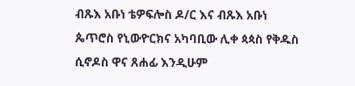ብጹእ አቡነ ቴዎፍሎስ ዶ/ር እና ብጹእ አቡነ ጴጥሮስ የኒውዮርክና አካባቢው ሊቀ ጳጳስ የቅዱስ ሲኖዶስ ዋና ጸሐፊ እንዲሁም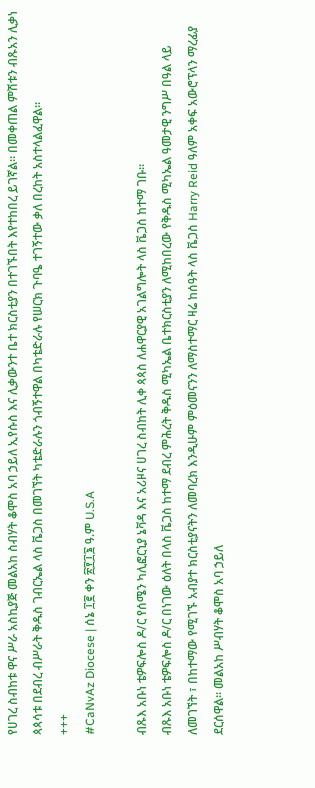የሀገረ ስብከቱ ዋና ሥራ አስኪያጅ መልአከ ስብሃት ቆሞስ አባ ኃይለ ኢየሱስ እና ሊቃውንተ ቤተ ክርስቲያን በተገኙበት እየተከበረ ይገኛል። በመቀጠል ምሽቱን ብጹአን ሊቃነ ጳጳሳቱ በደብረ ብሥራት ቅዱስ ገብርኤል ላስ ቬጋስ በመገኘት ካቴድራሉን ጎብኝተዋል በካቴድራሉ የሠርክ ጉባዔ ተገኝተው ቃለ በረከት አስተላልፈዋል።
+++
#CaNvAz Diocese | ሰኔ ፲፪ ቀን ፳፻፲፮ ዓ.ም U.S.A

ብጹእ አቡነ ቴዎፍሎስ ዶ/ር የሰሜን ካሊፎርኒያ ኔቫዳ እና አሪዞና ሀገረ ስብከት ሊቀ ጳጳስ ለሐዋርያዊ አገልግሎት ላስ ቬጋስ ከተማ ገቡ።
ብጹእ አቡነ ቴዎፍሎስ ዶ/ር በነገው ዕለት በላስ ቬጋስ ከተማ ደብረ ምሕረት ቅዱስ ሚካኤል ቤተክርስቲያን ለሚከበረው የቅዱስ ሚካኤል ዓመታዊ ንግሥ በዓል ላይ ለመገኘት ፣ በከተማው የሚገኙ አብያተ ክርስቲያናትን ለመባረክ እንዲሁም ምዕመናንን ለማስተማር ዛሬ ከሰዓት ላስ ቬጋስ Harry Reid ዓለም አቀፍ አውሮፕላን ማረፊያ ደርሰዋል። መልአከ ሥብሃት ቆሞስ አባ ኃይለ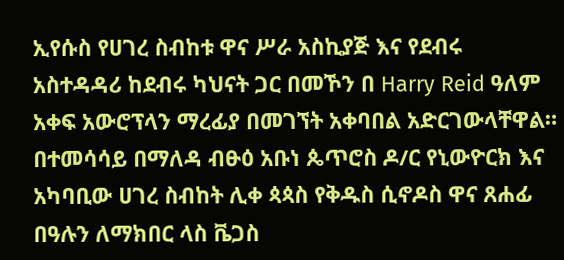ኢየሱስ የሀገረ ስብከቱ ዋና ሥራ አስኪያጅ እና የደብሩ አስተዳዳሪ ከደብሩ ካህናት ጋር በመኾን በ Harry Reid ዓለም አቀፍ አውሮፕላን ማረፊያ በመገኘት አቀባበል አድርገውላቸዋል። በተመሳሳይ በማለዳ ብፁዕ አቡነ ጴጥሮስ ዶ/ር የኒውዮርክ እና አካባቢው ሀገረ ስብከት ሊቀ ጳጳስ የቅዱስ ሲኖዶስ ዋና ጸሐፊ በዓሉን ለማክበር ላስ ቬጋስ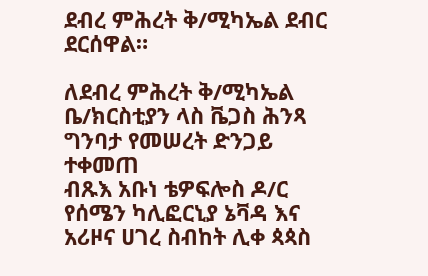ደብረ ምሕረት ቅ/ሚካኤል ደብር ደርሰዋል።

ለደብረ ምሕረት ቅ/ሚካኤል ቤ/ክርስቲያን ላስ ቬጋስ ሕንጻ ግንባታ የመሠረት ድንጋይ ተቀመጠ
ብጹእ አቡነ ቴዎፍሎስ ዶ/ር የሰሜን ካሊፎርኒያ ኔቫዳ እና አሪዞና ሀገረ ስብከት ሊቀ ጳጳስ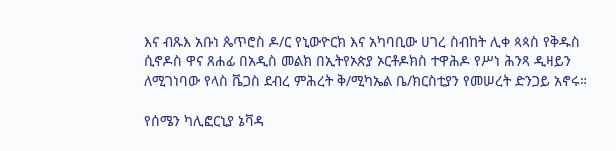እና ብጹእ አቡነ ጴጥሮስ ዶ/ር የኒውዮርክ እና አካባቢው ሀገረ ስብከት ሊቀ ጳጳስ የቅዱስ ሲኖዶስ ዋና ጸሐፊ በአዲስ መልክ በኢትየኦጵያ ኦርቶዶክስ ተዋሕዶ የሥነ ሕንጻ ዲዛይን ለሚገነባው የላስ ቬጋስ ደብረ ምሕረት ቅ/ሚካኤል ቤ/ክርስቲያን የመሠረት ድንጋይ አኖሩ።

የሰሜን ካሊፎርኒያ ኔቫዳ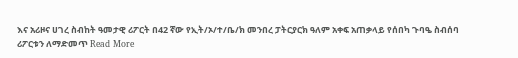እና አሪዞና ሀገረ ስብከት ዓመታዊ ሪፖርት በ42 ኛው የኢት/ኦ/ተ/ቤ/ክ መንበረ ፓትርያርክ ዓለም አቀፍ አጠቃላይ የሰበካ ጉባዔ ስብሰባ
ሪፖርቱን ለማድመጥ Read More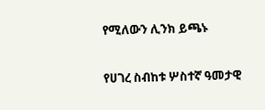የሚለውን ሊንክ ይጫኑ

የሀገረ ስብከቱ ሦስተኛ ዓመታዊ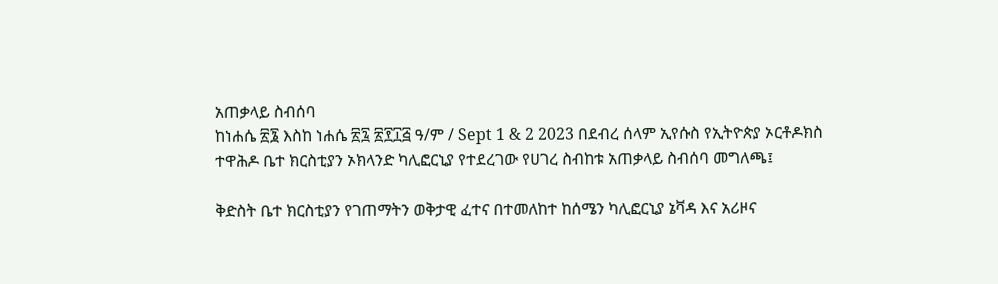አጠቃላይ ስብሰባ
ከነሐሴ ፳፮ እስከ ነሐሴ ፳፯ ፳፻፲፭ ዓ/ም / Sept 1 & 2 2023 በደብረ ሰላም ኢየሱስ የኢትዮጵያ ኦርቶዶክስ ተዋሕዶ ቤተ ክርስቲያን ኦክላንድ ካሊፎርኒያ የተደረገው የሀገረ ስብከቱ አጠቃላይ ስብሰባ መግለጫ፤

ቅድስት ቤተ ክርስቲያን የገጠማትን ወቅታዊ ፈተና በተመለከተ ከሰሜን ካሊፎርኒያ ኔቫዳ እና አሪዞና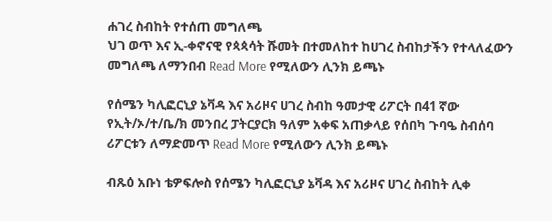ሐገረ ስብከት የተሰጠ መግለጫ
ህገ ወጥ እና ኢ-ቀኖናዊ የጳጳሳት ሹመት በተመለከተ ከሀገረ ስብከታችን የተላለፈውን መግለጫ ለማንበብ Read More የሚለውን ሊንክ ይጫኑ

የሰሜን ካሊፎርኒያ ኔቫዳ እና አሪዞና ሀገረ ስብከ ዓመታዊ ሪፖርት በ41 ኛው የኢት/ኦ/ተ/ቤ/ክ መንበረ ፓትርያርክ ዓለም አቀፍ አጠቃላይ የሰበካ ጉባዔ ስብሰባ
ሪፖርቱን ለማድመጥ Read More የሚለውን ሊንክ ይጫኑ

ብጹዕ አቡነ ቴዎፍሎስ የሰሜን ካሊፎርኒያ ኔቫዳ እና አሪዞና ሀገረ ስብከት ሊቀ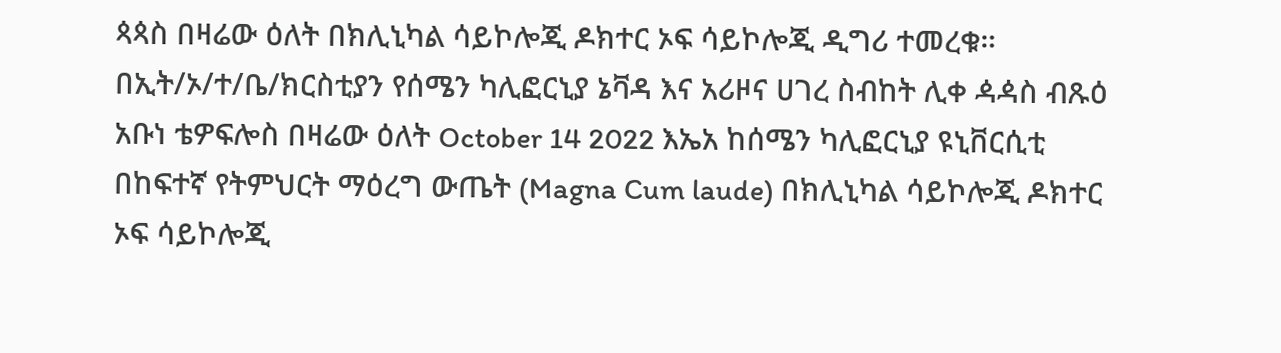ጳጳስ በዛሬው ዕለት በክሊኒካል ሳይኮሎጂ ዶክተር ኦፍ ሳይኮሎጂ ዲግሪ ተመረቁ።
በኢት/ኦ/ተ/ቤ/ክርስቲያን የሰሜን ካሊፎርኒያ ኔቫዳ እና አሪዞና ሀገረ ስብከት ሊቀ ዻዻስ ብጹዕ አቡነ ቴዎፍሎስ በዛሬው ዕለት October 14 2022 እኤአ ከሰሜን ካሊፎርኒያ ዩኒቨርሲቲ በከፍተኛ የትምህርት ማዕረግ ውጤት (Magna Cum laude) በክሊኒካል ሳይኮሎጂ ዶክተር ኦፍ ሳይኮሎጂ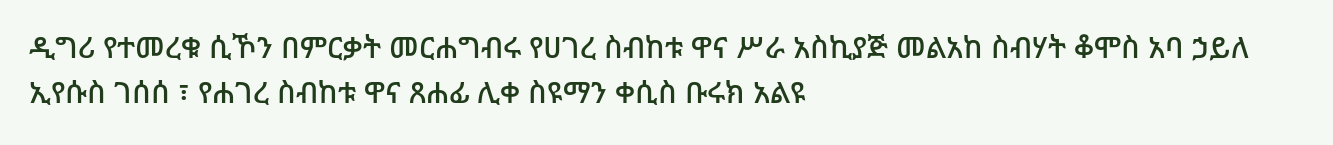ዲግሪ የተመረቁ ሲኾን በምርቃት መርሐግብሩ የሀገረ ስብከቱ ዋና ሥራ አስኪያጅ መልአከ ስብሃት ቆሞስ አባ ኃይለ ኢየሱስ ገሰሰ ፣ የሐገረ ስብከቱ ዋና ጸሐፊ ሊቀ ስዩማን ቀሲስ ቡሩክ አልዩ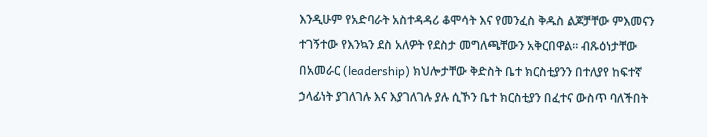እንዲሁም የአድባራት አስተዳዳሪ ቆሞሳት እና የመንፈስ ቅዱስ ልጆቻቸው ምእመናን ተገኝተው የእንኳን ደስ አለዎት የደስታ መግለጫቸውን አቅርበዋል። ብጹዕነታቸው በአመራር (leadership) ክህሎታቸው ቅድስት ቤተ ክርስቲያንን በተለያየ ከፍተኛ ኃላፊነት ያገለገሉ እና እያገለገሉ ያሉ ሲኾን ቤተ ክርስቲያን በፈተና ውስጥ ባለችበት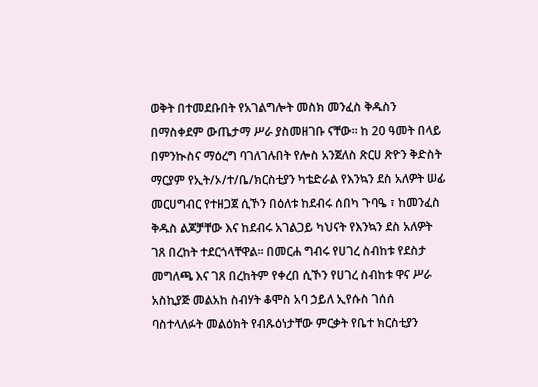ወቅት በተመደቡበት የአገልግሎት መስክ መንፈስ ቅዱስን በማስቀደም ውጤታማ ሥራ ያስመዘገቡ ናቸው። ከ 20 ዓመት በላይ በምንኲስና ማዕረግ ባገለገሉበት የሎስ አንጀለስ ጽርሀ ጽዮን ቅድስት ማርያም የኢት/ኦ/ተ/ቤ/ክርስቲያን ካቴድራል የእንኳን ደስ አለዎት ሠፊ መርሀግብር የተዘጋጀ ሲኾን በዕለቱ ከደብሩ ሰበካ ጉባዔ ፣ ከመንፈስ ቅዱስ ልጆቻቸው እና ከደብሩ አገልጋይ ካህናት የእንኳን ደስ አለዎት ገጸ በረከት ተደርጎላቸዋል። በመርሐ ግብሩ የሀገረ ስብከቱ የደስታ መግለጫ እና ገጸ በረከትም የቀረበ ሲኾን የሀገረ ስብከቱ ዋና ሥራ አስኪያጅ መልአከ ስብሃት ቆሞስ አባ ኃይለ ኢየሱስ ገሰሰ ባስተላለፉት መልዕክት የብጹዕነታቸው ምርቃት የቤተ ክርስቲያን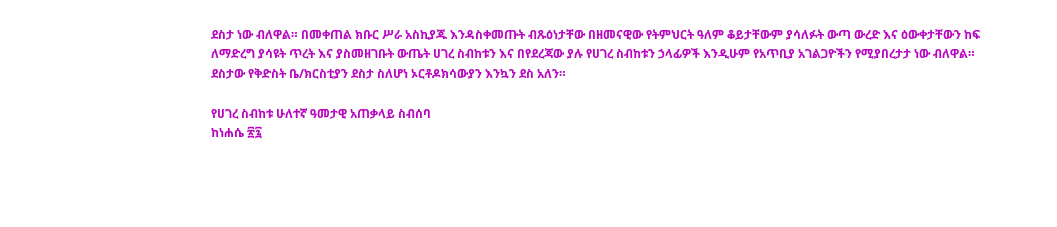ደስታ ነው ብለዋል። በመቀጠል ክቡር ሥራ አስኪያጁ እንዳስቀመጡት ብጹዕነታቸው በዘመናዊው የትምህርት ዓለም ቆይታቸውም ያሳለፉት ውጣ ውረድ እና ዕውቀታቸውን ከፍ ለማድረግ ያሳዩት ጥረት እና ያስመዘገቡት ውጤት ሀገረ ስብከቱን እና በየደረጃው ያሉ የሀገረ ስብከቱን ኃላፊዎች እንዲሁም የአጥቢያ አገልጋዮችን የሚያበረታታ ነው ብለዋል። ደስታው የቅድስት ቤ/ክርስቲያን ደስታ ስለሆነ ኦርቶዶክሳውያን እንኳን ደስ አለን።

የሀገረ ስብከቱ ሁለተኛ ዓመታዊ አጠቃላይ ስብሰባ
ከነሐሴ ፳፯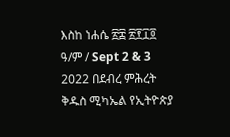እስከ ነሐሴ ፳፰ ፳፻፲፬ ዓ/ም / Sept 2 & 3 2022 በደብረ ምሕረት ቅዱስ ሚካኤል የኢትዮጵያ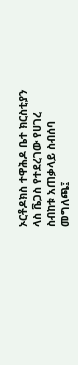ኦርቶዶክስ ተዋሕዶ ቤተ ክርስቲያን ላስ ቬጋስ የተደረገው የሀገረ ስብከቱ አጠቃላይ ስብሰባ መግለጫ፤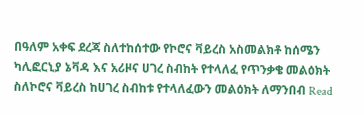በዓለም አቀፍ ደረጃ ስለተከሰተው የኮሮና ቫይረስ አስመልክቶ ከሰሜን ካሊፎርኒያ ኔቫዳ እና አሪዞና ሀገረ ስብከት የተላለፈ የጥንቃቄ መልዕክት
ስለኮሮና ቫይረስ ከሀገረ ስብከቱ የተላለፈውን መልዕክት ለማንበብ Read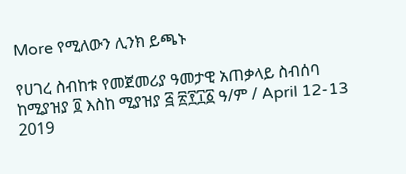More የሚለውን ሊንክ ይጫኑ

የሀገረ ስብከቱ የመጀመሪያ ዓመታዊ አጠቃላይ ስብሰባ
ከሚያዝያ ፬ እስከ ሚያዝያ ፭ ፳፻፲፩ ዓ/ም / April 12-13 2019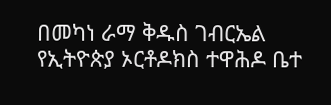በመካነ ራማ ቅዱስ ገብርኤል የኢትዮጵያ ኦርቶዶክስ ተዋሕዶ ቤተ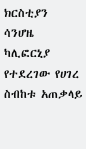ክርስቲያን ሳንሆዜ ካሊፎርኒያ የተደረገው የሀገረ ስብከቱ አጠቃላይ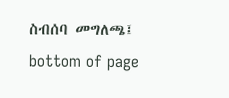ስብሰባ መግለጫ፤
bottom of page